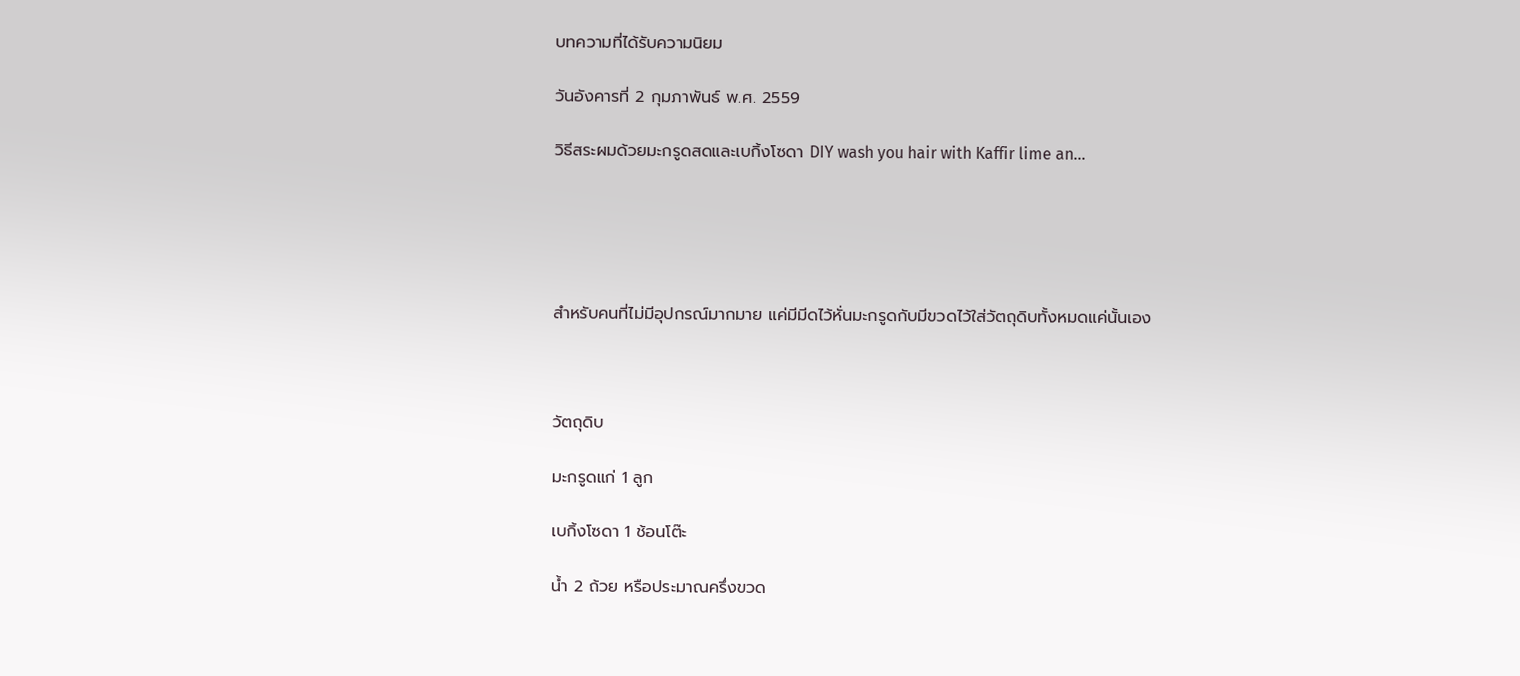บทความที่ได้รับความนิยม

วันอังคารที่ 2 กุมภาพันธ์ พ.ศ. 2559

วิธีสระผมด้วยมะกรูดสดและเบกิ้งโซดา DIY wash you hair with Kaffir lime an...





สำหรับคนที่ไม่มีอุปกรณ์มากมาย แค่มีมีดไว้หั่นมะกรูดกับมีขวดไว้ใส่วัตถุดิบทั้งหมดแค่นั้นเอง



วัตถุดิบ

มะกรูดแก่ 1 ลูก

เบกิ้งโซดา 1 ช้อนโต๊ะ

น้ำ 2 ถ้วย หรือประมาณครึ่งขวด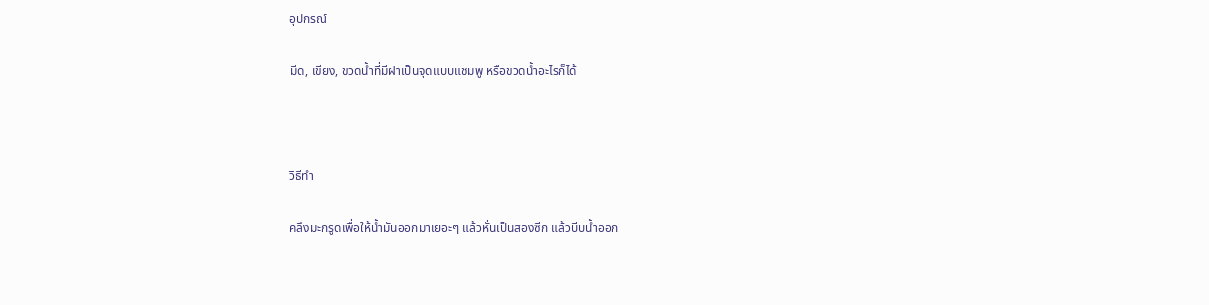อุปกรณ์

มีด, เขียง, ขวดน้ำที่มีฝาเป็นจุดแบบแชมพู หรือขวดน้ำอะไรก็ได้



วิธีทำ

คลึงมะกรูดเพื่อให้น้ำมันออกมาเยอะๆ แล้วหั่นเป็นสองซีก แล้วบีบน้ำออก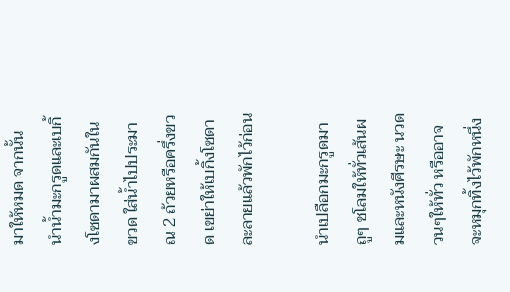มาให้หมด จากนั้น นำน้ำมะกรูดและเบกิ้งโซดามาผสมกันในขวด ใส่น้ำไปประมาณ 2 ถ้วยหรือครึ่งขวด เขย่าให้เบกิ้งโซดาละลายแล้วพักไว้ก่อน

นำเปลือกมะกรูดมาถูๆ ชโลมให้ทั่วเส้นผมและหนังศีรษะ นวดวนๆให้ทั่ว หรืออาจจะหมุกทิ้งไว้พักหนึ่ง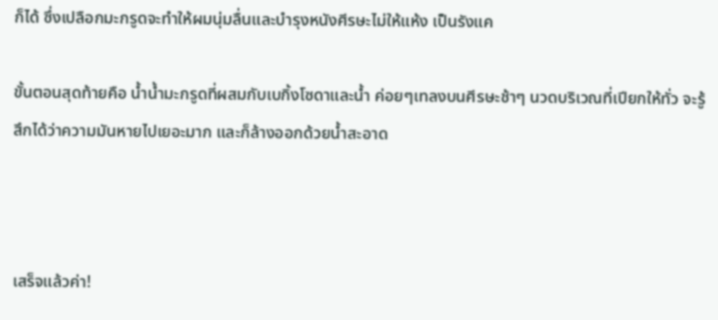ก็ได้ ซึ่งเปลือกมะกรูดจะทำให้ผมนุ่มลื่นและบำรุงหนังศีรษะไม่ให้แห้ง เป็นรังแค

ขั้นตอนสุดท้ายคือ น้ำน้ำมะกรูดที่ผสมกับเบกิ้งโซดาและน้ำ ค่อยๆเทลงบนศีรษะช้าๆ นวดบริเวณที่เปียกให้ทั่ว จะรู้สึกได้ว่าความมันหายไปเยอะมาก และก็ล้างออกด้วยน้ำสะอาด



เสร็จแล้วค่า!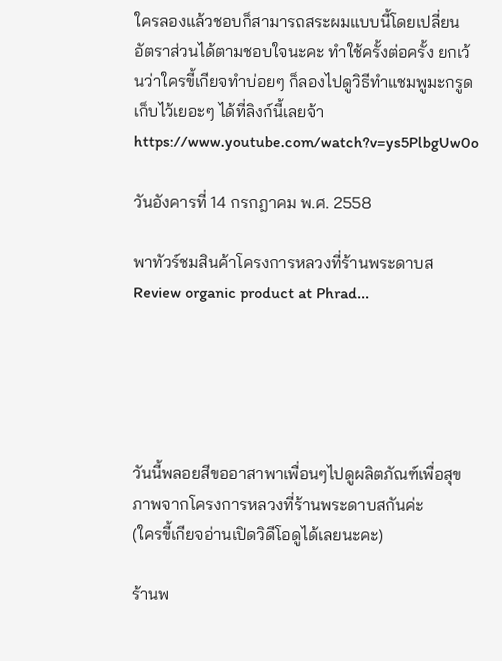ใครลองแล้วชอบก็สามารถสระผมแบบนี้โดยเปลี่ยนอัตราส่วนได้ตามชอบใจนะคะ ทำใช้ครั้งต่อครั้ง ยกเว้นว่าใครขี้เกียจทำบ่อยๆ ก็ลองไปดูวิธีทำแชมพูมะกรูดเก็บไว้เยอะๆ ได้ที่ลิงก์นี้เลยจ้า https://www.youtube.com/watch?v=ys5PlbgUw0o

วันอังคารที่ 14 กรกฎาคม พ.ศ. 2558

พาทัวร์ชมสินค้าโครงการหลวงที่ร้านพระดาบส Review organic product at Phrad...





วันนี้พลอยสีขออาสาพาเพื่อนๆไปดูผลิตภัณฑ์เพื่อสุขภาพจากโครงการหลวงที่ร้านพระดาบสกันค่ะ
(ใครขี้เกียจอ่านเปิดวิดีโอดูได้เลยนะคะ)

ร้านพ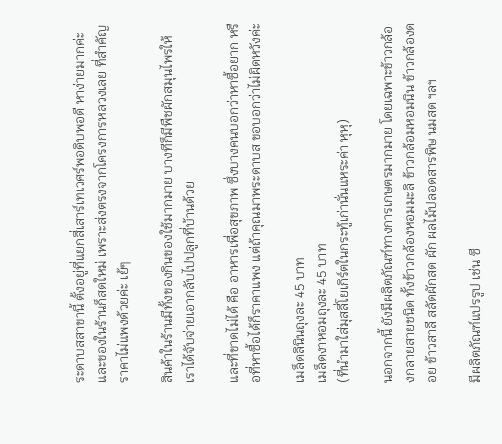ระดาบสสาขานี้ ตั้งอยู่ที่แยกสี่เสาร์เทเวศร์พอดิบพอดี หาง่ายมากค่ะ
และของในร้านก็สดใหม่ เพราะส่งตรงจากโครงการหลวงเลย ที่สำคัญ ราคาไม่แพงด้วยค่ะ เย้ๆ

สินค้าในร้านมีทั้งของกินของใช้มากมาย บางทีก็มีพืชผักสมุนไพรให้เราได้จับจ่ายเอากลับไปปลูกที่บ้านด้วย

และที่ขาดไม่ได้ คือ อาหารเพื่อสุขภาพ ซึ่งบางคนบอกว่าหาซื้อยาก หรือที่หาซื้อได้ก็ราคาแพง แต่ถ้าคุณมาพระดาบส ขอบอกว่าไม่ผิดหวังค่ะ

เมล็ดลินินถุงละ 45 บาท
เมล็ดงาหอมถุงละ 45 บาท
(ที่นำมาใส่มุสลี่โยเกิร์ตในกระทู้เก่านั่นแหระค่า หุหุ)

นอกจากนี้ ยังมีผลิตภัณฑ์ทางการเกษตรมากมาย โดยเฉพาะข้าวกล้องกลายสายชนิด ทั้งข้าวกล้องหอมมะลิ ข้าวกล้อมหอมนิน ข้าวกล้องดอย ข้าวสาลี สลัดผักสด ผัก ผลไม้ปลอดสารพิษ นมสด ฯลฯ

มีผลิตภัณฑ์แปรรูป เช่น ซี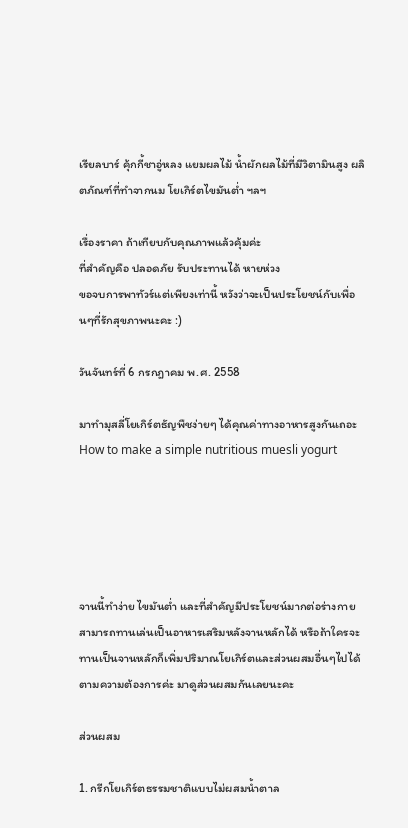เรียลบาร์ คุ้กกี้ชาอู่หลง แยมผลไม้ น้ำผักผลไม้ที่มีวิตามินสูง ผลิตภัณฑ์ที่ทำจากนม โยเกิร์ตไขมันต่ำ ฯลฯ

เรื่องราคา ถ้าเทียบกับคุณภาพแล้วคุ้มค่ะ
ที่สำคัญคือ ปลอดภัย รับประทานได้ หายห่วง
ขอจบการพาทัวร์แต่เพียงเท่านี้ หวังว่าจะเป็นประโยชน์กับเพื่อนๆที่รักสุขภาพนะคะ :)

วันจันทร์ที่ 6 กรกฎาคม พ.ศ. 2558

มาทำมุสลี่โยเกิร์ตธัญพืชง่ายๆ ได้คุณค่าทางอาหารสูงกันเถอะ How to make a simple nutritious muesli yogurt





จานนี้ทำง่าย ไขมันต่ำ และที่สำคัญมีประโยชน์มากต่อร่างกาย สามารถทานเล่นเป็นอาหารเสริมหลังจานหลักได้ หรือถ้าใครจะทานเป็นจานหลักก็เพิ่มปริมาณโยเกิร์ตและส่วนผสมอื่นๆไปได้ตามความต้องการค่ะ มาดูส่วนผสมกันเลยนะคะ

ส่วนผสม

1. กรีกโยเกิร์ตธรรมชาติแบบไม่ผสมน้ำตาล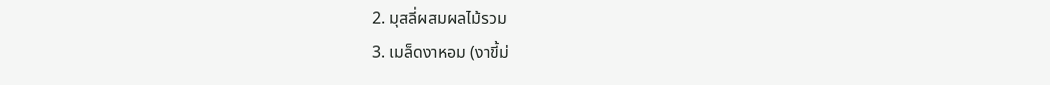2. มุสลี่ผสมผลไม้รวม
3. เมล็ดงาหอม (งาขี้ม่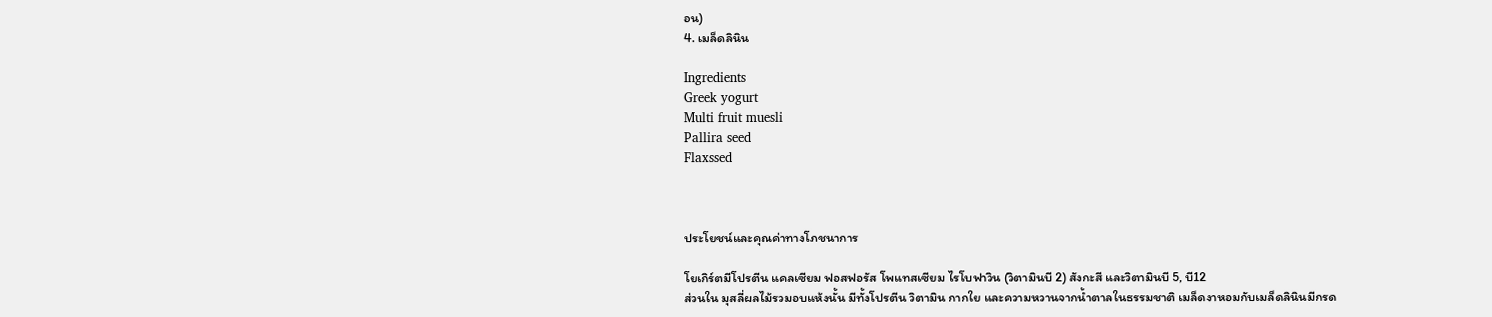อน)
4. เมล็ดลินิน

Ingredients
Greek yogurt
Multi fruit muesli
Pallira seed
Flaxssed



ประโยชน์และคุณค่าทางโภชนาการ

โยเกิร์ตมีโปรตีน แคลเซียม ฟอสฟอรัส โพแทสเซียม ไรโบฟาวิน (วิตามินบี 2) สังกะสี และวิตามินบี 5, บี12
ส่วนใน มุสลี่ผลไม้รวมอบแห้งนั้น มีทั้งโปรตีน วิตามิน กากใย และความหวานจากน้ำตาลในธรรมชาติ เมล็ดงาหอมกับเมล็ดลินินมีกรด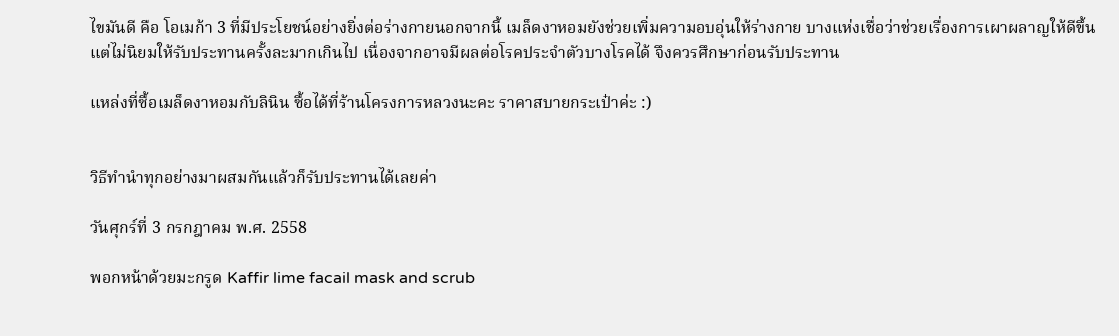ไขมันดี คือ โอเมก้า 3 ที่มีประโยชน์อย่างยิ่งต่อร่างกายนอกจากนี้ เมล็ดงาหอมยังช่วยเพิ่มความอบอุ่นให้ร่างกาย บางแห่งเชื่อว่าช่วยเรื่องการเผาผลาญให้ดีขึ้น แต่ไม่นิยมให้รับประทานครั้งละมากเกินไป เนื่องจากอาจมีผลต่อโรคประจำตัวบางโรคได้ จึงควรศึกษาก่อนรับประทาน

แหล่งที่ซื้อเมล็ดงาหอมกับลินิน ซื้อได้ที่ร้านโครงการหลวงนะคะ ราคาสบายกระเป๋าค่ะ :)


วิธีทำนำทุกอย่างมาผสมกันแล้วก็รับประทานได้เลยค่า

วันศุกร์ที่ 3 กรกฎาคม พ.ศ. 2558

พอกหน้าด้วยมะกรูด Kaffir lime facail mask and scrub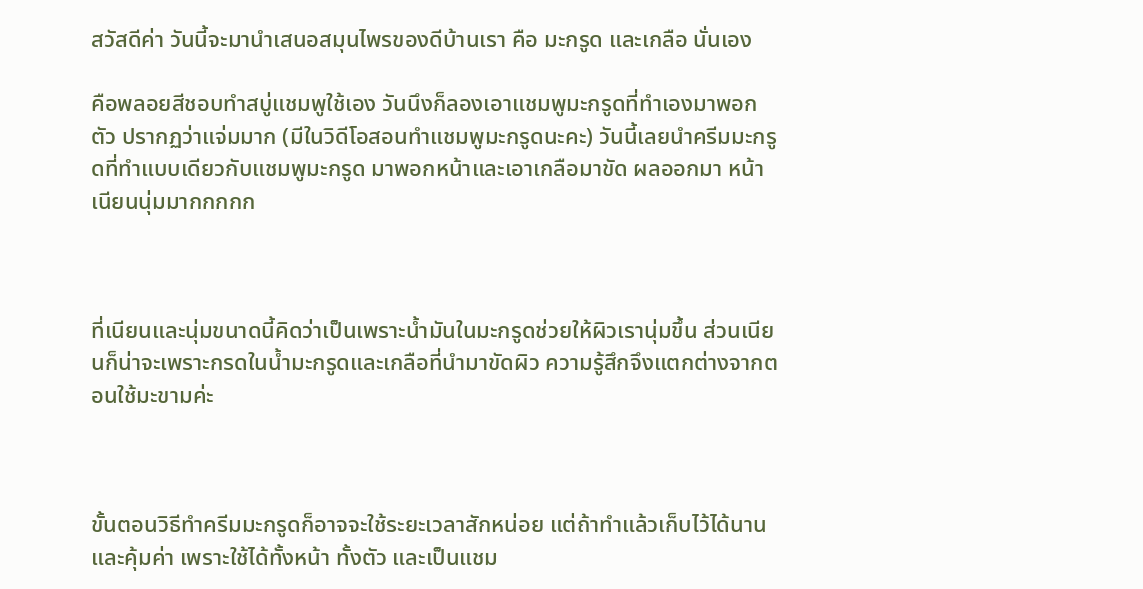สวัสดีค่า วันนี้จะมานำเสนอสมุนไพรของดีบ้านเรา คือ มะกรูด และเกลือ นั่นเอง

คือพลอยสีชอบทำสบู่แชมพูใช้เอง วันนึงก็ลองเอาแชมพูมะกรูดที่ทำเองมาพอกตัว ปรากฏว่าแจ่มมาก (มีในวิดีโอสอนทำแชมพูมะกรูดนะคะ) วันนี้เลยนำครีมมะกรูดที่ทำแบบเดียวกับแชมพูมะกรูด มาพอกหน้าและเอาเกลือมาขัด ผลออกมา หน้าเนียนนุ่มมากกกกก



ที่เนียนและนุ่มขนาดนี้คิดว่าเป็นเพราะน้ำมันในมะกรูดช่วยให้ผิวเรานุ่มขึ้น ส่วนเนียนก็น่าจะเพราะกรดในน้ำมะกรูดและเกลือที่นำมาขัดผิว ความรู้สึกจึงแตกต่างจากตอนใช้มะขามค่ะ



ขั้นตอนวิธีทำครีมมะกรูดก็อาจจะใช้ระยะเวลาสักหน่อย แต่ถ้าทำแล้วเก็บไว้ได้นาน และคุ้มค่า เพราะใช้ได้ทั้งหน้า ทั้งตัว และเป็นแชม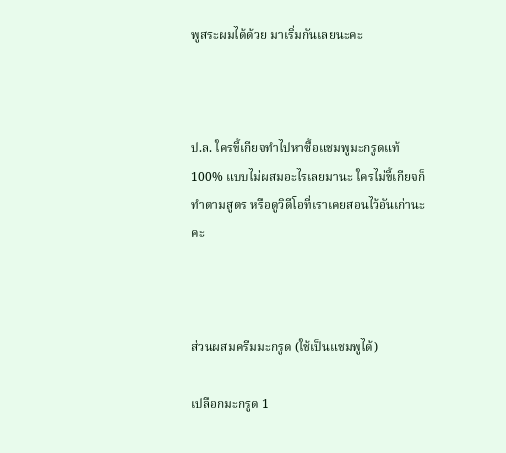พูสระผมได้ด้วย มาเริ่มกันเลยนะคะ



ป.ล. ใครขี้เกียจทำไปหาซื้อแชมพูมะกรูดแท้ 100% แบบไม่ผสมอะไรเลยมานะ ใครไม่ขี้เกียจก็ทำตามสูตร หรือดูวิดีโอที่เราเคยสอนไว้อันเก่านะคะ



ส่วนผสมครีมมะกรูด (ใช้เป็นแชมพูได้)

เปลือกมะกรูด 1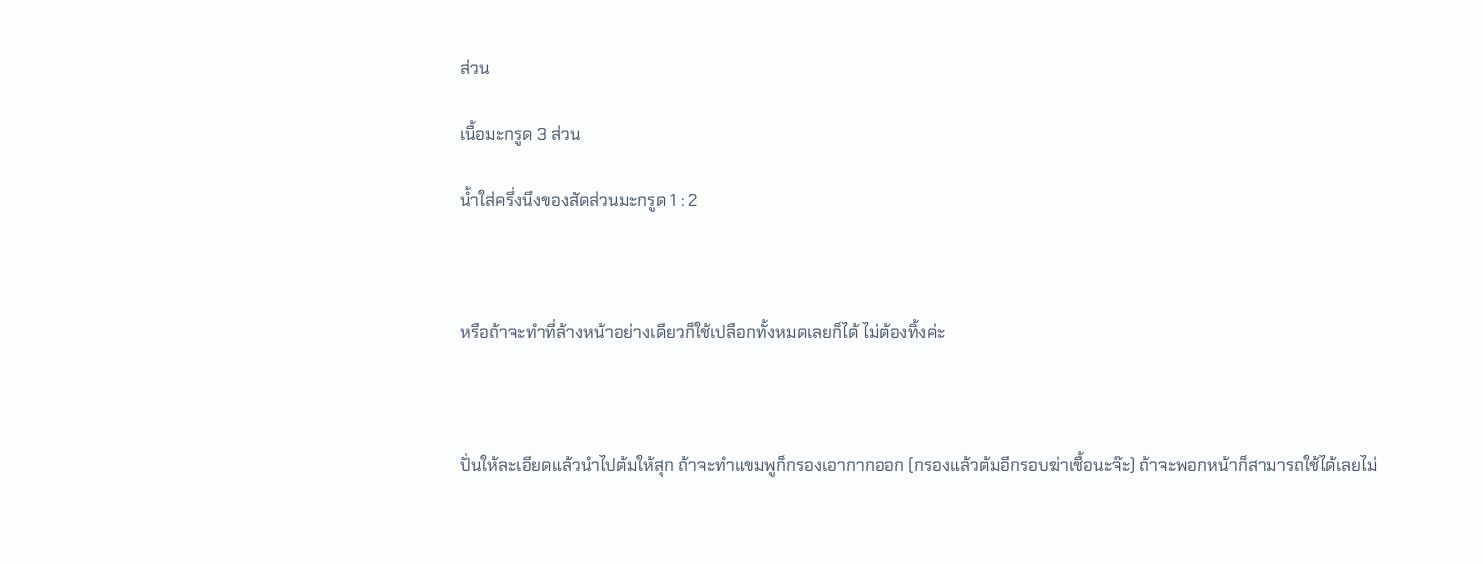ส่วน

เนื้อมะกรูด 3 ส่วน

น้ำใส่ครึ่งนึงของสัดส่วนมะกรูด 1 : 2



หรือถ้าจะทำที่ล้างหน้าอย่างเดียวก็ใช้เปลือกทั้งหมดเลยก็ได้ ไม่ต้องทิ้งค่ะ



ปั่นให้ละเอียดแล้วนำไปต้มให้สุก ถ้าจะทำแขมพูก็กรองเอากากออก (กรองแล้วต้มอีกรอบฆ่าเชื้อนะจ๊ะ) ถ้าจะพอกหน้าก็สามารถใช้ได้เลยไม่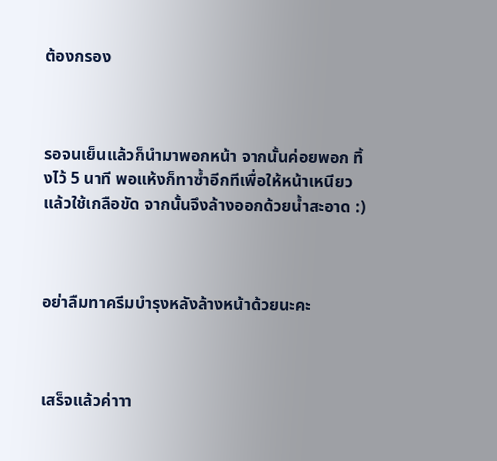ต้องกรอง



รอจนเย็นแล้วก็นำมาพอกหน้า จากนั้นค่อยพอก ทิ้งไว้ 5 นาที พอแห้งก็ทาซ้ำอีกทีเพื่อให้หน้าเหนียว แล้วใช้เกลือขัด จากนั้นจึงล้างออกด้วยน้ำสะอาด :)



อย่าลืมทาครีมบำรุงหลังล้างหน้าด้วยนะคะ



เสร็จแล้วค่าาา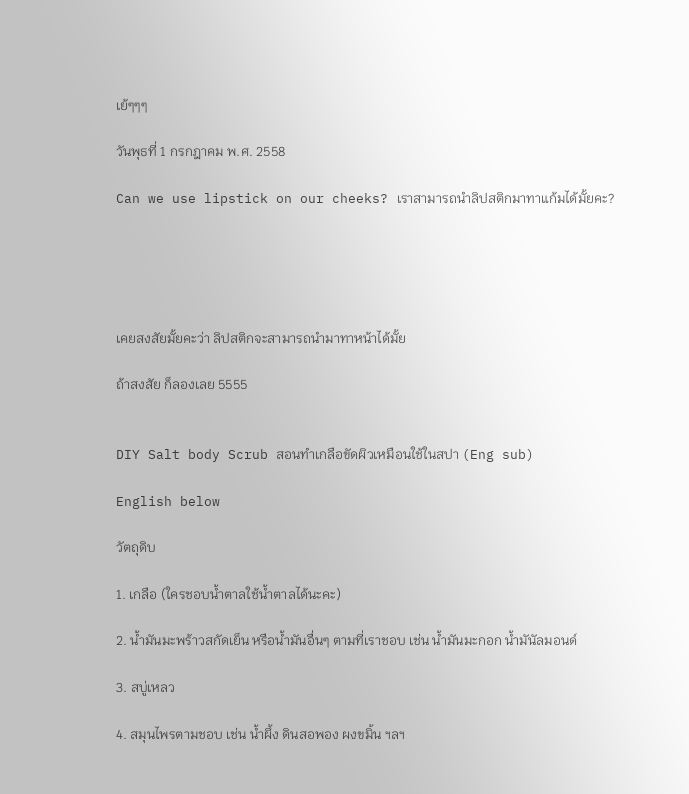เย้ๆๆๆ

วันพุธที่ 1 กรกฎาคม พ.ศ. 2558

Can we use lipstick on our cheeks? เราสามารถนำลิปสติกมาทาแก้มได้มั้ยคะ?





เคยสงสัยมั้ยคะว่า ลิปสติกจะสามารถนำมาทาหน้าได้มั้ย

ถ้าสงสัย ก็ลองเลย 5555


DIY Salt body Scrub สอนทำเกลือขัดผิวเหมือนใช้ในสปา (Eng sub)

English below

วัตถุดิบ

1. เกลือ (ใครชอบน้ำตาลใช้น้ำตาลได้นะคะ)

2. น้ำมันมะพร้าวสกัดเย็น หรือน้ำมันอื่นๆ ตามที่เราชอบ เช่น น้ำมันมะกอก น้ำมันัลมอนด์

3. สบู่เหลว

4. สมุนไพรตามชอบ เช่น น้ำผึ้ง ดินสอพอง ผงขมิ้น ฯลฯ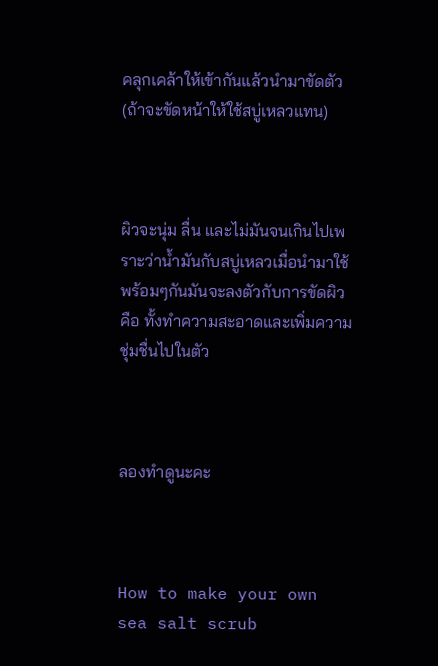คลุกเคล้าให้เข้ากันแล้วนำมาขัดตัว (ถ้าจะขัดหน้าให้ใช้สบู่เหลวแทน)



ผิวจะนุ่ม ลื่น และไม่มันจนเกินไปเพราะว่าน้ำมันกับสบู่เหลวเมื่อนำมาใช้พร้อมๆกันมันจะลงตัวกับการขัดผิว คือ ทั้งทำความสะอาดและเพิ่มความชุ่มชื่นไปในตัว



ลองทำดูนะคะ



How to make your own sea salt scrub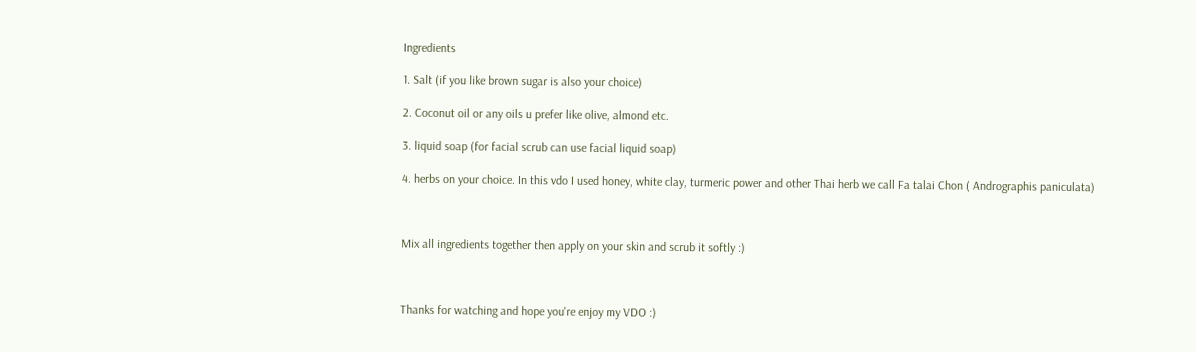Ingredients

1. Salt (if you like brown sugar is also your choice)

2. Coconut oil or any oils u prefer like olive, almond etc.

3. liquid soap (for facial scrub can use facial liquid soap)

4. herbs on your choice. In this vdo I used honey, white clay, turmeric power and other Thai herb we call Fa talai Chon ( Andrographis paniculata)



Mix all ingredients together then apply on your skin and scrub it softly :)



Thanks for watching and hope you're enjoy my VDO :)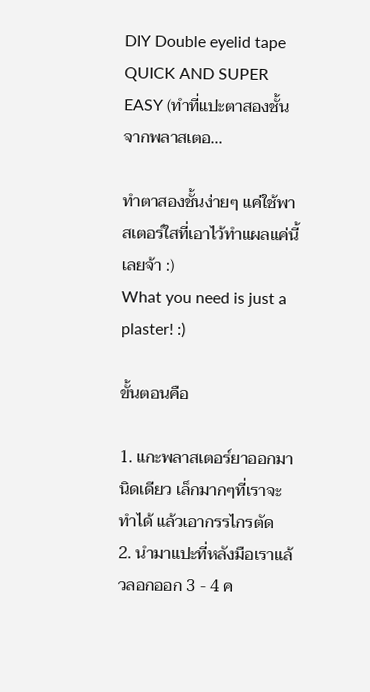DIY Double eyelid tape QUICK AND SUPER EASY (ทำที่แปะตาสองชั้นจากพลาสเตอ...

ทำตาสองชั้นง่ายๆ แค่ใช้พาสเตอร์ใสที่เอาไว้ทำแผลแค่นี้เลยจ้า :)
What you need is just a plaster! :)

ขั้นตอนคือ

1. แกะพลาสเตอร์ยาออกมานิดเดียว เล็กมากๆที่เราจะทำได้ แล้วเอากรรไกรตัด
2. นำมาแปะที่หลังมือเราแล้วลอกออก 3 - 4 ค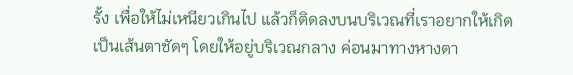รั้ง เพื่อให้ไม่เหนียวเกินไป แล้วก็ติดลงบนบริเวณที่เราอยากให้เกิดเป็นเส้นตาชัดๆ โดยให้อยู่บริเวณกลาง ค่อนมาทางหางตา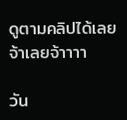ดูตามคลิปได้เลยจ้าเลยจ้าาาา

วัน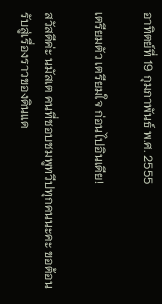อาทิตย์ที่ 19 กุมภาพันธ์ พ.ศ. 2555

เตรียมตัว เตรียมใจ ก่อนไปอินเดีย!

สวัสดีค่ะ นมัสเต คนที่ชอบชมพูทวีปทุกคนนะคะ ขอต้อนรับสู่เรื่องราวของดินแด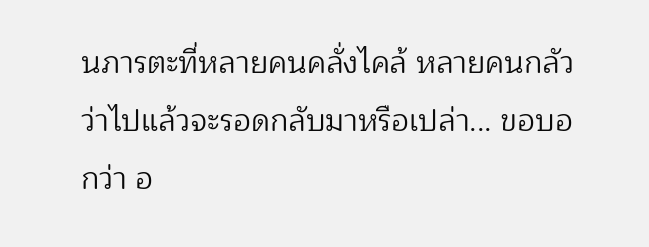นภารตะที่หลายคนคลั่งไคล้ หลายคนกลัวว่าไปแล้วจะรอดกลับมาหรือเปล่า... ขอบอกว่า อ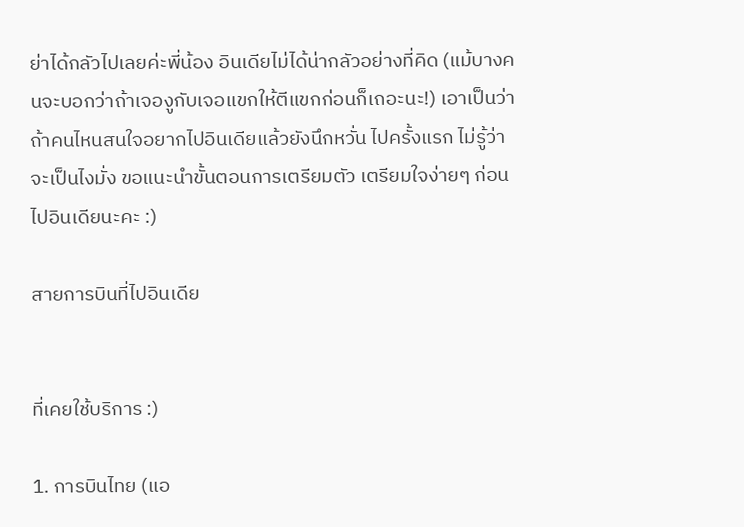ย่าได้กลัวไปเลยค่ะพี่น้อง อินเดียไม่ได้น่ากลัวอย่างที่คิด (แม้บางคนจะบอกว่าถ้าเจองูกับเจอแขกให้ตีแขกก่อนก็เถอะนะ!) เอาเป็นว่า ถ้าคนไหนสนใจอยากไปอินเดียแล้วยังนึกหวั่น ไปครั้งแรก ไม่รู้ว่าจะเป็นไงมั่ง ขอแนะนำขั้นตอนการเตรียมตัว เตรียมใจง่ายๆ ก่อนไปอินเดียนะคะ :)

สายการบินที่ไปอินเดีย


ที่เคยใช้บริการ :)

1. การบินไทย (แอ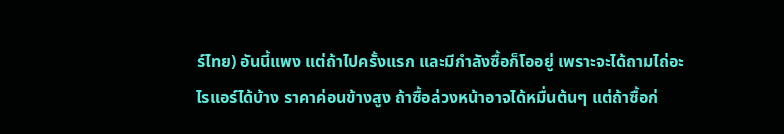ร์ไทย) อันนี้แพง แต่ถ้าไปครั้งแรก และมีกำลังซื้อก็โออยู่ เพราะจะได้ถามไถ่อะไรแอร์ได้บ้าง ราคาค่อนข้างสูง ถ้าซื้อล่วงหน้าอาจได้หมื่นต้นๆ แต่ถ้าซื้อก่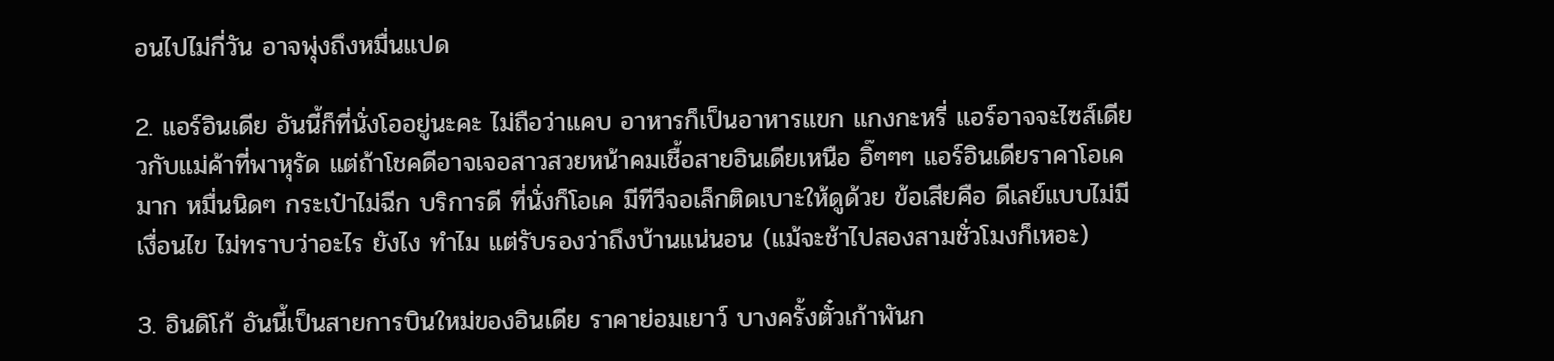อนไปไม่กี่วัน อาจพุ่งถึงหมื่นแปด

2. แอร์อินเดีย อันนี้ก็ที่นั่งโออยู่นะคะ ไม่ถือว่าแคบ อาหารก็เป็นอาหารแขก แกงกะหรี่ แอร์อาจจะไซส์เดียวกับแม่ค้าที่พาหุรัด แต่ถ้าโชคดีอาจเจอสาวสวยหน้าคมเชื้อสายอินเดียเหนือ อิ๊ๆๆๆ แอร์อินเดียราคาโอเคมาก หมื่นนิดๆ กระเป๋าไม่ฉีก บริการดี ที่นั่งก็โอเค มีทีวีจอเล็กติดเบาะให้ดูด้วย ข้อเสียคือ ดีเลย์แบบไม่มีเงื่อนไข ไม่ทราบว่าอะไร ยังไง ทำไม แต่รับรองว่าถึงบ้านแน่นอน (แม้จะช้าไปสองสามชั่วโมงก็เหอะ)

3. อินดิโก้ อันนี้เป็นสายการบินใหม่ของอินเดีย ราคาย่อมเยาว์ บางครั้งตั๋วเก้าพันก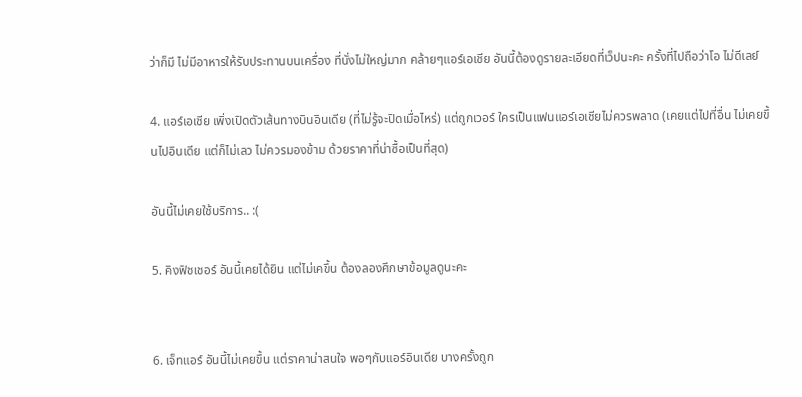ว่าก็มี ไม่มีอาหารให้รับประทานบนเครื่อง ที่นั่งไม่ใหญ่มาก คล้ายๆแอร์เอเชีย อันนี้ต้องดูรายละเอียดที่เว็ปนะคะ ครั้งที่ไปถือว่าโอ ไม่ดีเลย์

4. แอร์เอเชีย เพิ่งเปิดตัวเส้นทางบินอินเดีย (ที่ไม่รู้จะปิดเมื่อไหร่) แต่ถูกเวอร์ ใครเป็นแฟนแอร์เอเชียไม่ควรพลาด (เคยแต่ไปที่อื่น ไม่เคยขึ้นไปอินเดีย แต่ก็ไม่เลว ไม่ควรมองข้าม ด้วยราคาที่น่าซื้อเป็นที่สุด)

อันนี้ไม่เคยใช้บริการ.. :(

5. คิงฟิชเชอร์ อันนี้เคยได้ยิน แต่ไม่เคขึ้น ต้องลองศึกษาข้อมูลดูนะคะ


6. เจ็ทแอร์ อันนี้ไม่เคยขึ้น แต่ราคาน่าสนใจ พอๆกับแอร์อินเดีย บางครั้งถูก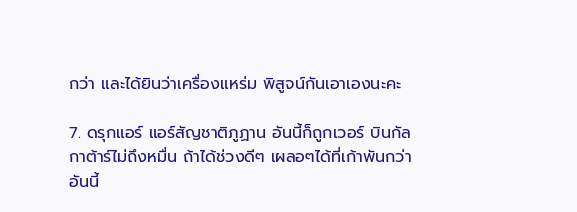กว่า และได้ยินว่าเครื่องแหร่ม พิสูจน์กันเอาเองนะคะ

7. ดรุกแอร์ แอร์สัญชาติภูฏาน อันนี้ก็ถูกเวอร์ บินกัลกาต้าร์ไม่ถึงหมื่น ถ้าได้ช่วงดีๆ เผลอๆได้ที่เก้าพันกว่า อันนี้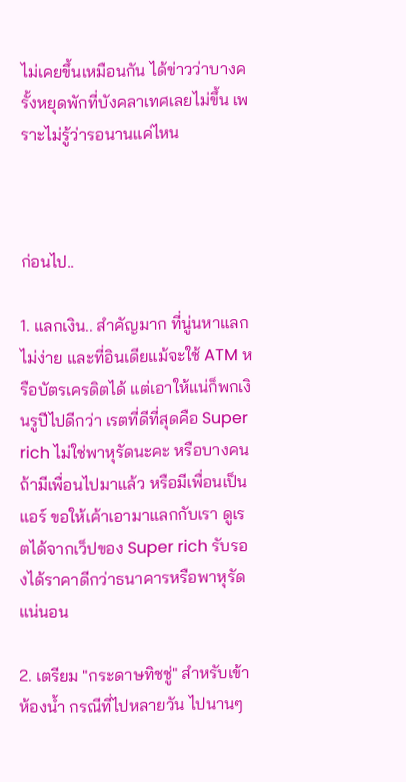ไม่เคยขึ้นเหมือนกัน ได้ข่าวว่าบางครั้งหยุดพักที่บังคลาเทศเลยไม่ขึ้น เพราะไม่รู้ว่ารอนานแค่ไหน



ก่อนไป..

1. แลกเงิน.. สำคัญมาก ที่นู่นหาแลกไม่ง่าย และที่อินเดียแม้จะใช้ ATM หรือบัตรเครดิตได้ แต่เอาให้แน่ก็พกเงินรูปีไปดีกว่า เรตที่ดีที่สุดคือ Super rich ไม่ใช่พาหุรัดนะคะ หรือบางคนถ้ามีเพื่อนไปมาแล้ว หรือมีเพื่อนเป็นแอร์ ขอให้เค้าเอามาแลกกับเรา ดูเรตได้จากเว็ปของ Super rich รับรองได้ราคาดีกว่าธนาคารหรือพาหุรัดแน่นอน

2. เตรียม "กระดาษทิชชู่" สำหรับเข้าห้องน้ำ กรณีที่ไปหลายวัน ไปนานๆ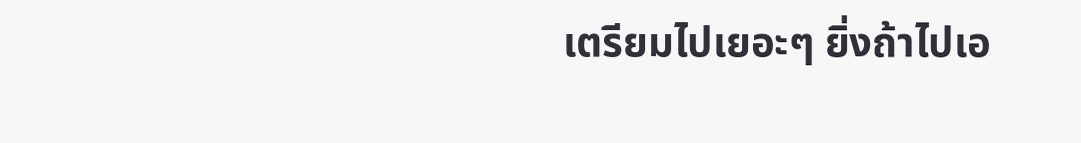เตรียมไปเยอะๆ ยิ่งถ้าไปเอ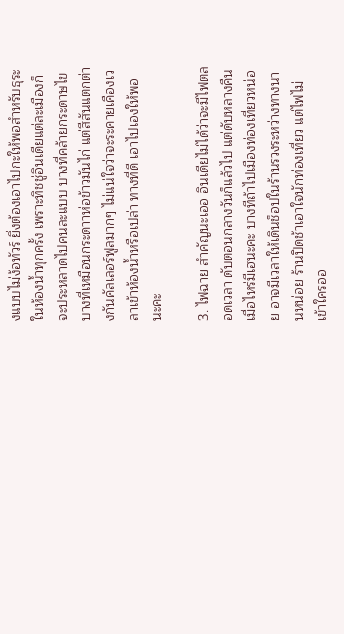งแบบไม่ง้อทัวร์ ยิ่งต้องเอาไปกะให้พอสำหรับธุระในห้องน้ำทุกครั้ง เพราะทิชชู่อินเดียแต่ละเมืองก็จะประหลาดไปคนละแบบ บางที่คล้ายกระดาษไข บางที่เหมือนกระดาาห่อข้าวมันไก่ แต่สีสันแตกต่างกันคัลเลอร์ฟูลมากๆ ไม่แน่ใจว่าจะระคายเคืองเวลาเข้าห้องน้ำหรือเปล่า ทางที่ดี เอาไปเองให้พอนะคะ

3. ไฟฉาย สำคัญนะเออ อินเดียไม่ได้ว่าจะมีไฟตลอดเวลา ดับตอนกลางวันก็แล้วไป แต่ดับหลางคืนเมื่อไหร่มีเฮนะคะ บางทีถ้าไปเมืองท่องเที่ยวหน่อย อาจมีเวลาให้เดินช็อปในร้านรวงระหว่างทางนานหน่อย ร้านปิดช้าเอาใจนักท่องเที่ยว แต่ไฟไม่เข้าใครออ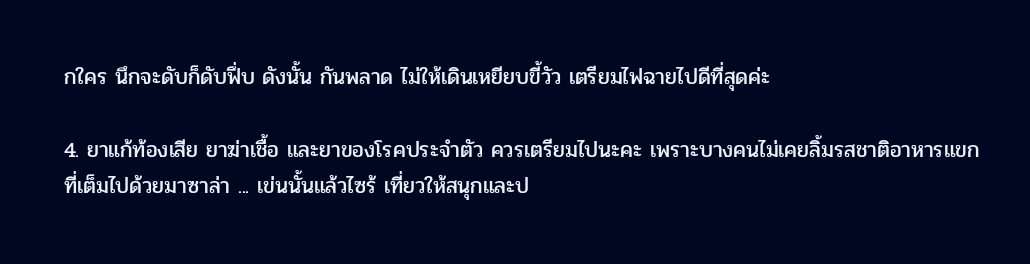กใคร นึกจะดับก็ดับฟึ่บ ดังนั้น กันพลาด ไม่ให้เดินเหยียบขี้วัว เตรียมไฟฉายไปดีที่สุดค่ะ

4. ยาแก้ท้องเสีย ยาฆ่าเชื้อ และยาของโรคประจำตัว ควรเตรียมไปนะคะ เพราะบางคนไม่เคยลิ้มรสชาติอาหารแขกที่เต็มไปด้วยมาซาล่า ... เข่นนั้นแล้วไซร้ เที่ยวให้สนุกและป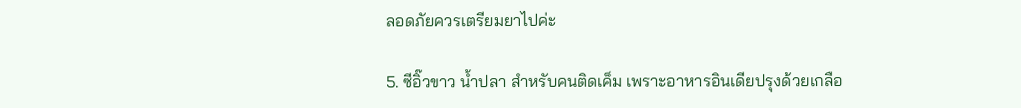ลอดภัยควรเตรียมยาไปค่ะ

5. ซีอิ๊วขาว น้ำปลา สำหรับคนติดเค็ม เพราะอาหารอินเดียปรุงด้วยเกลือ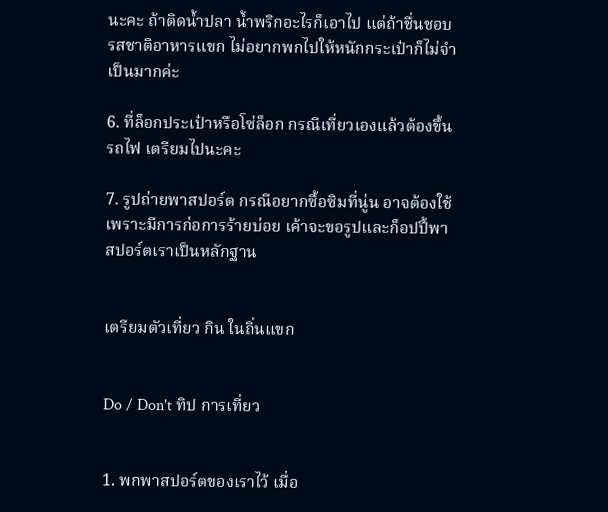นะคะ ถ้าติดน้ำปลา น้ำพริกอะไรก็เอาไป แต่ถ้าชื่นชอบรสชาติอาหารแขก ไม่อยากพกไปให้หนักกระเป๋าก็ไม่จำเป็นมากค่ะ

6. ที่ล็อกประเป๋าหรือโซ่ล็อก กรณีเที่ยวเองแล้วต้องขึ้นรถไฟ เตรียมไปนะคะ

7. รูปถ่ายพาสปอร์ต กรณีอยากซื้อซิมที่นู่น อาจต้องใช้ เพราะมีการก่อการร้ายบ่อย เค้าจะขอรูปและก็อปปี้พาสปอร์ตเราเป็นหลักฐาน


เตรียมตัวเที่ยว กิน ในถิ่นแขก


Do / Don't ทิป การเที่ยว


1. พกพาสปอร์ตของเราไว้ เมื่อ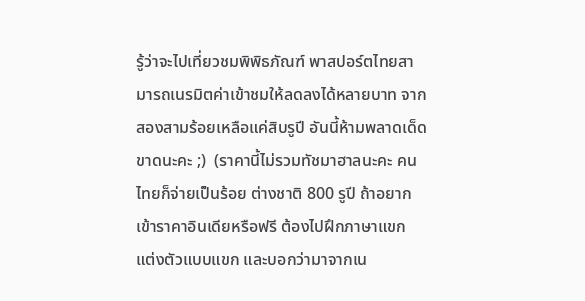รู้ว่าจะไปเที่ยวชมพิพิธภัณฑ์ พาสปอร์ตไทยสามารถเนรมิตค่าเข้าชมให้ลดลงได้หลายบาท จากสองสามร้อยเหลือแค่สิบรูปี อันนี้ห้ามพลาดเด็ดขาดนะคะ ;)  (ราคานี้ไม่รวมทัชมาฮาลนะคะ คนไทยก็จ่ายเป็นร้อย ต่างชาติ 800 รูปี ถ้าอยากเข้าราคาอินเดียหรือฟรี ต้องไปฝึกภาษาแขก แต่งตัวแบบแขก และบอกว่ามาจากเน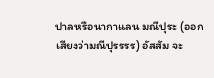ปาลหรือนากาแลน มณีปุระ (ออกเสียงว่ามณีปุรรรร) อัสสัม จะ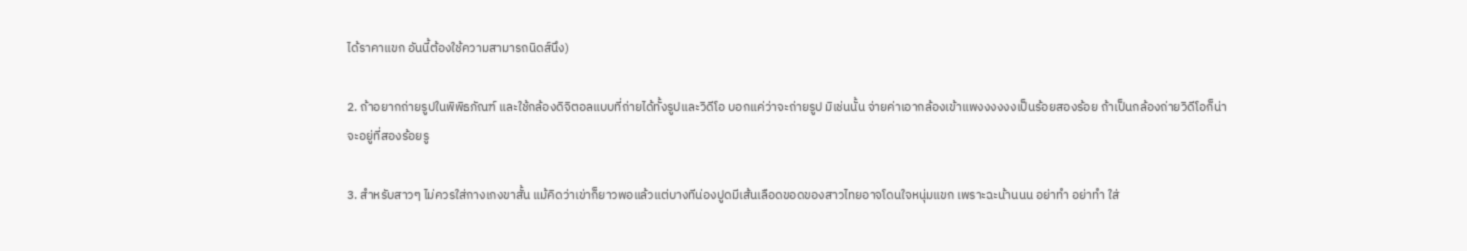ได้ราคาแขก อันนี้ต้องใช้ความสามารถนิดส์นึง)

2. ถ้าอยากถ่ายรูปในพิพิธภัณฑ์ และใช้กล้องดิจิตอลแบบที่ถ่ายได้ทั้งรูปและวิดีโอ บอกแค่ว่าจะถ่ายรูป มิเช่นนั้น จ่ายค่าเอากล้องเข้าแพงงงงงงเป็นร้อยสองร้อย ถ้าเป็นกล้องถ่ายวิดีโอก็น่าจะอยู่ที่สองร้อยรู

3. สำหรับสาวๆ ไม่ควรใส่กางเกงขาสั้น แม้คิดว่าเข่าก็ยาวพอแล้วแต่บางทีน่องปูดมีเส้นเลือดขอดของสาวไทยอาจโดนใจหนุ่มแขก เพราะฉะน้านนน อย่าทำ อย่าทำ ใส่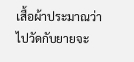เสื้อผ้าประมาณว่าไปวัดกับยายจะ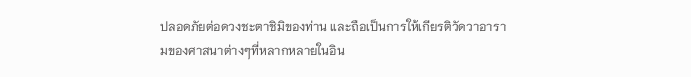ปลอดภัยต่อดวงชะตาชิมิของท่าน และถือเป็นการให้เกียรติวัดวาอารามของศาสนาต่างๆที่หลากหลายในอิน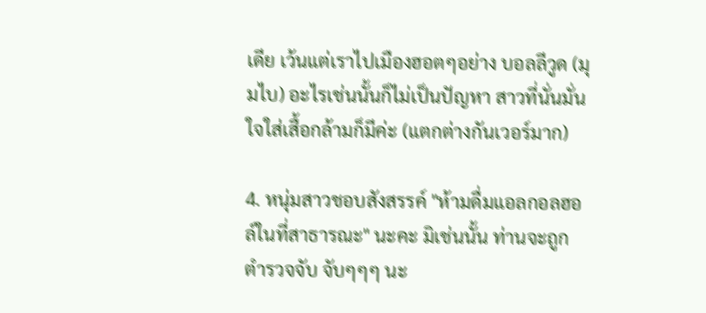เดีย เว้นแต่เราไปเมืองฮอตๆอย่าง บอลลีวูด (มุมไบ) อะไรเช่นนั้นก็ไม่เป็นปัญหา สาวที่นั่นมั่นใจใส่เสื้อกล้ามก็มีค่ะ (แตกต่างกันเวอร์มาก)

4. หนุ่มสาวชอบสังสรรค์ "ห้ามดื่มแอลกอลฮอล์ในที่สาธารณะ" นะคะ มิเช่นนั้น ท่านจะถูกตำรวจจับ จับๆๆๆ นะ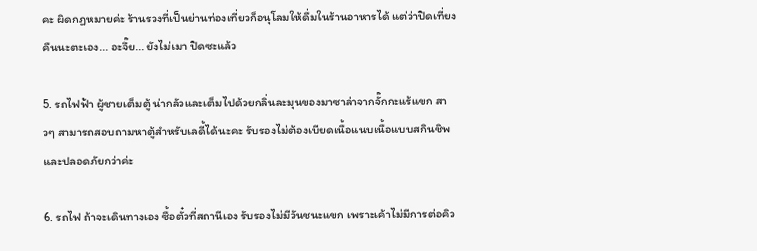คะ ผิดกฏหมายค่ะ ร้านรวงที่เป็นย่านท่องเที่ยวก็อนุโลมให้ดื่มในร้านอาหารได้ แต่ว่าปิดเที่ยงคืนนะตะเอง... อะจึ๊ย... ยังไม่เมา ปิดซะแล้ว

5. รถไฟฟ้า ผู้ชายเต็มตู้ น่ากลัวและเต็มไปด้วยกลิ่นละมุนของมาซาล่าจากจั๊กกะแร้แขก สาวๆ สามารถสอบถามหาตู้สำหรับเลดี้ได้นะคะ รับรองไม่ต้องเบียดเนื้อแนบเนื้อแบบสกินชิพ และปลอดภัยกว่าค่ะ

6. รถไฟ ถ้าจะเดินทางเอง ซื้อตั๋วที่สถานีเอง รับรองไม่มีวันชนะแขก เพราะเค้าไม่มีการต่อคิว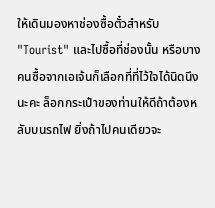ให้เดินมองหาช่องซื้อตั๋วสำหรับ "Tourist" และไปซื้อที่ช่องนั้น หรือบางคนซื้อจากเอเจ้นก็เลือกที่ที่ไว้ใจได้นิดนึงนะคะ ล็อกกระเป๋าของท่านให้ดีถ้าต้องหลับบนรถไฟ ยิ่งถ้าไปคนเดียวจะ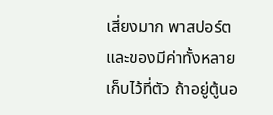เสี่ยงมาก พาสปอร์ตและของมีค่าทั้งหลายเก็บไว้ที่ตัว ถ้าอยู่ตู้นอ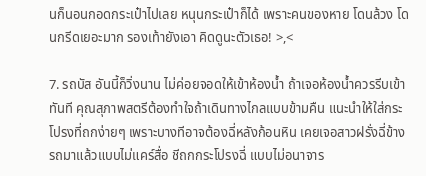นก็นอนกอดกระเป๋าไปเลย หนุนกระเป๋าก็ได้ เพราะคนของหาย โดนล้วง โดนกรีดเยอะมาก รองเท้ายังเอา คิดดูนะตัวเธอ! >,<

7. รถบัส อันนี้ก็วิ่งนาน ไม่ค่อยจอดให้เข้าห้องน้ำ ถ้าเจอห้องน้ำควรรีบเข้าทันที คุณสุภาพสตรีต้องทำใจถ้าเดินทางไกลแบบข้ามคืน แนะนำให้ใส่กระโปรงที่ถกง่ายๆ เพราะบางทีอาจต้องฉี่หลังก้อนหิน เคยเจอสาวฝรั่งฉี่ข้างรถมาแล้วแบบไม่แคร์สื่อ ชีถกกระโปรงฉี่ แบบไม่อนาจาร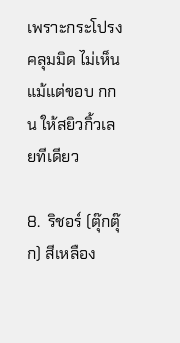เพราะกระโปรงคลุมมิด ไม่เห็นแม้แต่ขอบ กกน ให้สยิวกิ้วเลยทีเดียว

8.  ริชอร์ (ตุ๊กตุ๊ก) สีเหลือง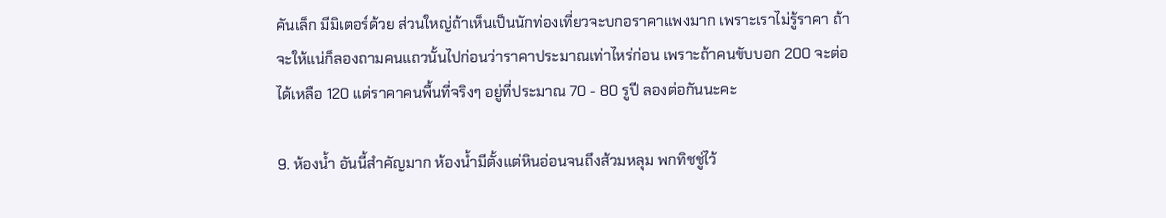คันเล็ก มีมิเตอร์ด้วย ส่วนใหญ่ถ้าเห็นเป็นนักท่องเที่ยวจะบกอราคาแพงมาก เพราะเราไม่รู้ราคา ถ้าจะให้แน่ก็ลองถามคนแถวนั้นไปก่อนว่าราคาประมาณเท่าไหร่ก่อน เพราะถ้าคนขับบอก 200 จะต่อได้เหลือ 120 แต่ราคาคนพื้นที่จริงๆ อยู่ที่ประมาณ 70 - 80 รูปี ลองต่อกันนะคะ

9. ห้องน้ำ อันนี้สำคัญมาก ห้องน้ำมีตั้งแต่หินอ่อนจนถึงส้วมหลุม พกทิชชู่ไว้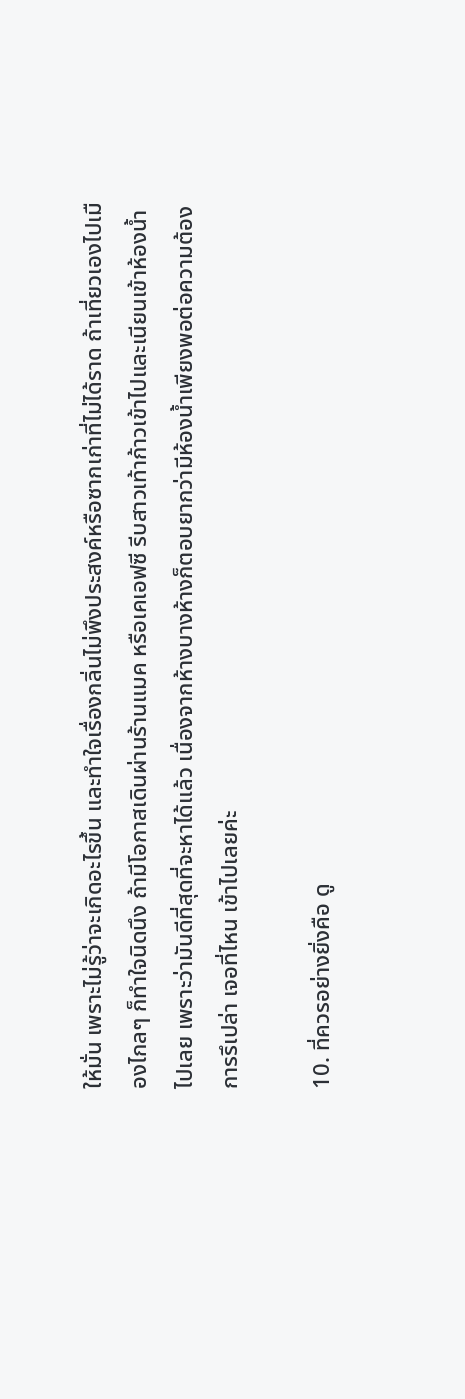ให้มั่น เพราะไม่รู้ว่าจะเกิดอะไรขึ้น และทำใจเรื่องกลิ่นไม่พึงประสงค์หรือซากเก่าที่ไม่ได้ราด ถ้าเที่ยวเองไปเมืองไกลๆ ก็ทำใจนิดนึง ถ้ามีโอกาสเดินผ่านร้านแมค หรือเคเอฟซี รีบสาวเท้าก้าวเข้าไปและเนียนเข้าห้องน้ำไปเลย เพราะว่ามันดีที่สุดที่จะหาได้แล้ว เนื่องจากห้างบางห้างก็ตอบยากว่ามีห้องน้ำเพียงพอต่อความต้องการรึเปล่า เจอที่ไหน เข้าไปเลยค่ะ

10. ที่ควรอย่างยิ่งคือ ดู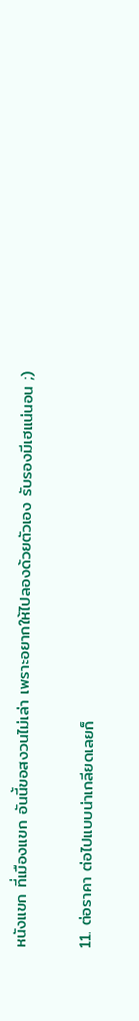หนังแขก ที่เมืองแขก อันนี้ขอสงวนไม่เล่า เพราะอยากให้ไปลองด้วยตัวเอง รับรองมีเฮแน่นอน ;)

11. ต่อราคา ต่อไปแบบน่าเกลียดเลยก็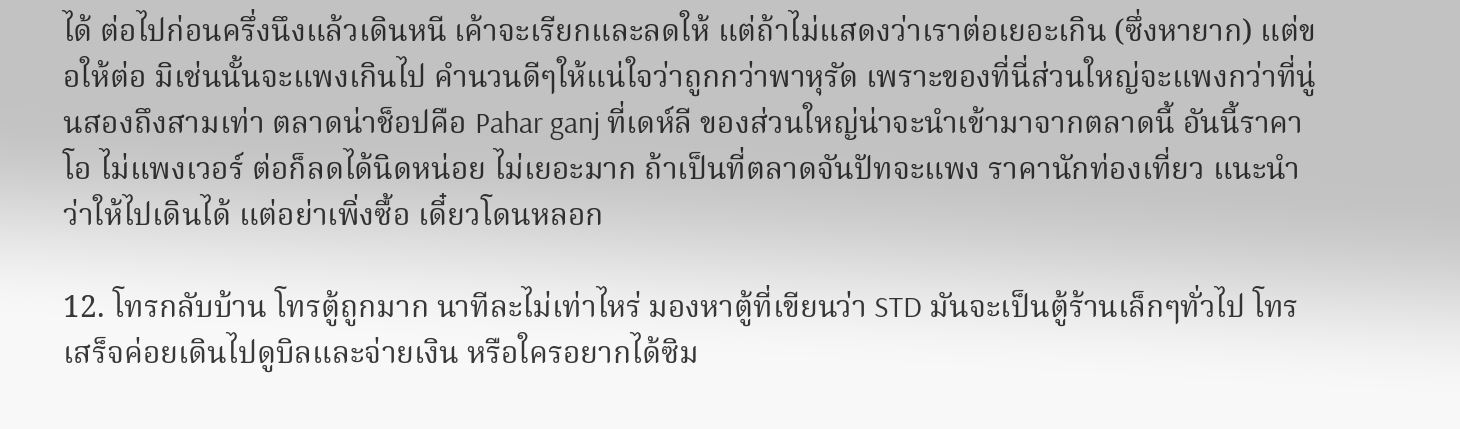ได้ ต่อไปก่อนครึ่งนึงแล้วเดินหนี เค้าจะเรียกและลดให้ แต่ถ้าไม่แสดงว่าเราต่อเยอะเกิน (ซึ่งหายาก) แต่ขอให้ต่อ มิเช่นนั้นจะแพงเกินไป คำนวนดีๆให้แน่ใจว่าถูกกว่าพาหุรัด เพราะของที่นี่ส่วนใหญ่จะแพงกว่าที่นู่นสองถึงสามเท่า ตลาดน่าช็อปคือ Pahar ganj ที่เดห์ลี ของส่วนใหญ่น่าจะนำเข้ามาจากตลาดนี้ อันนี้ราคาโอ ไม่แพงเวอร์ ต่อก็ลดได้นิดหน่อย ไม่เยอะมาก ถ้าเป็นที่ตลาดจันปัทจะแพง ราคานักท่องเที่ยว แนะนำว่าให้ไปเดินได้ แต่อย่าเพิ่งซื้อ เดี๋ยวโดนหลอก

12. โทรกลับบ้าน โทรตู้ถูกมาก นาทีละไม่เท่าไหร่ มองหาตู้ที่เขียนว่า STD มันจะเป็นตู้ร้านเล็กๆทั่วไป โทรเสร็จค่อยเดินไปดูบิลและจ่ายเงิน หรือใครอยากได้ซิม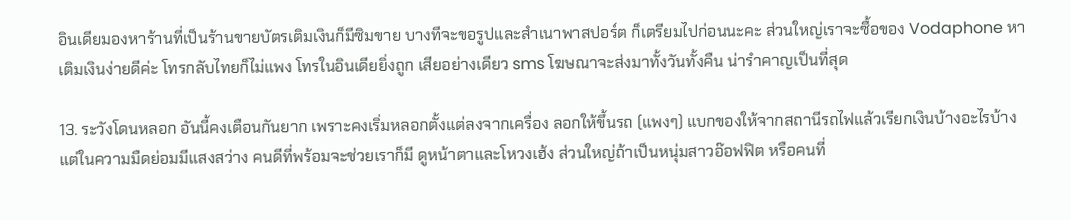อินเดียมองหาร้านที่เป็นร้านขายบัตรเติมเงินก็มีซิมขาย บางทีจะขอรูปและสำเนาพาสปอร์ต ก็เตรียมไปก่อนนะคะ ส่วนใหญ่เราจะซื้อของ Vodaphone หาเติมเงินง่ายดีค่ะ โทรกลับไทยก็ไม่แพง โทรในอินเดียยิ่งถูก เสียอย่างเดียว sms โฆษณาจะส่งมาทั้งวันทั้งคืน น่ารำคาญเป็นที่สุด

13. ระวังโดนหลอก อันนี้คงเตือนกันยาก เพราะคงเริ่มหลอกตั้งแต่ลงจากเครื่อง ลอกให้ขึ้นรถ (แพงๆ) แบกของให้จากสถานีรถไฟแล้วเรียกเงินบ้างอะไรบ้าง แต่ในความมืดย่อมมีแสงสว่าง คนดีที่พร้อมจะช่วยเราก็มี ดูหน้าตาและโหวงเฮ้ง ส่วนใหญ่ถ้าเป็นหนุ่มสาวอ๊อฟฟิต หรือคนที่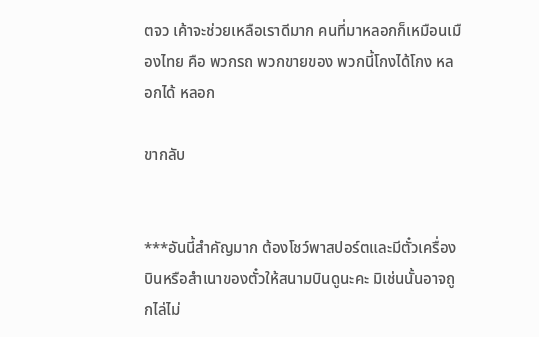ตจว เค้าจะช่วยเหลือเราดีมาก คนที่มาหลอกก็เหมือนเมืองไทย คือ พวกรถ พวกขายของ พวกนี้โกงได้โกง หลอกได้ หลอก

ขากลับ


***อันนี้สำคัญมาก ต้องโชว์พาสปอร์ตและมีตั๋วเครื่องบินหรือสำเนาของตั๋วให้สนามบินดูนะคะ มิเช่นนั้นอาจถูกไล่ไม่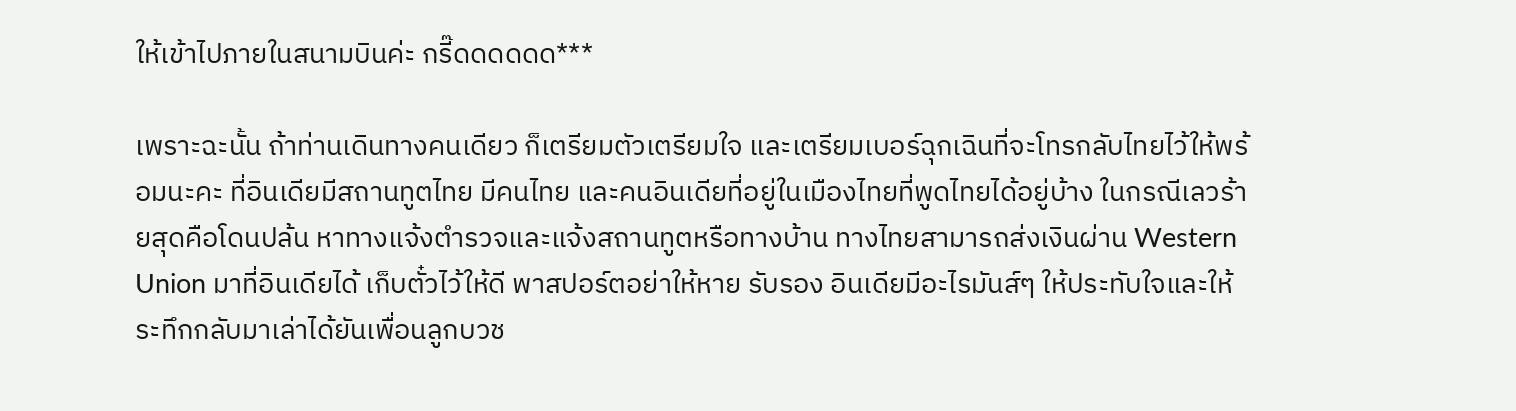ให้เข้าไปภายในสนามบินค่ะ กรี๊ดดดดดด***

เพราะฉะนั้น ถ้าท่านเดินทางคนเดียว ก็เตรียมตัวเตรียมใจ และเตรียมเบอร์ฉุกเฉินที่จะโทรกลับไทยไว้ให้พร้อมนะคะ ที่อินเดียมีสถานทูตไทย มีคนไทย และคนอินเดียที่อยู่ในเมืองไทยที่พูดไทยได้อยู่บ้าง ในกรณีเลวร้ายสุดคือโดนปล้น หาทางแจ้งตำรวจและแจ้งสถานทูตหรือทางบ้าน ทางไทยสามารถส่งเงินผ่าน Western Union มาที่อินเดียได้ เก็บตั๋วไว้ให้ดี พาสปอร์ตอย่าให้หาย รับรอง อินเดียมีอะไรมันส์ๆ ให้ประทับใจและให้ระทึกกลับมาเล่าได้ยันเพื่อนลูกบวช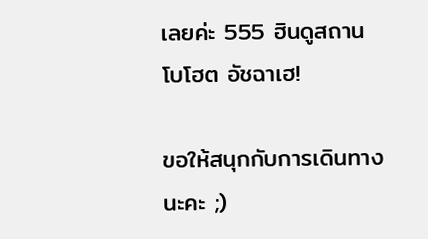เลยค่ะ 555 ฮินดูสถาน โบโฮต อัชฉาเฮ!

ขอให้สนุกกับการเดินทางนะคะ ;)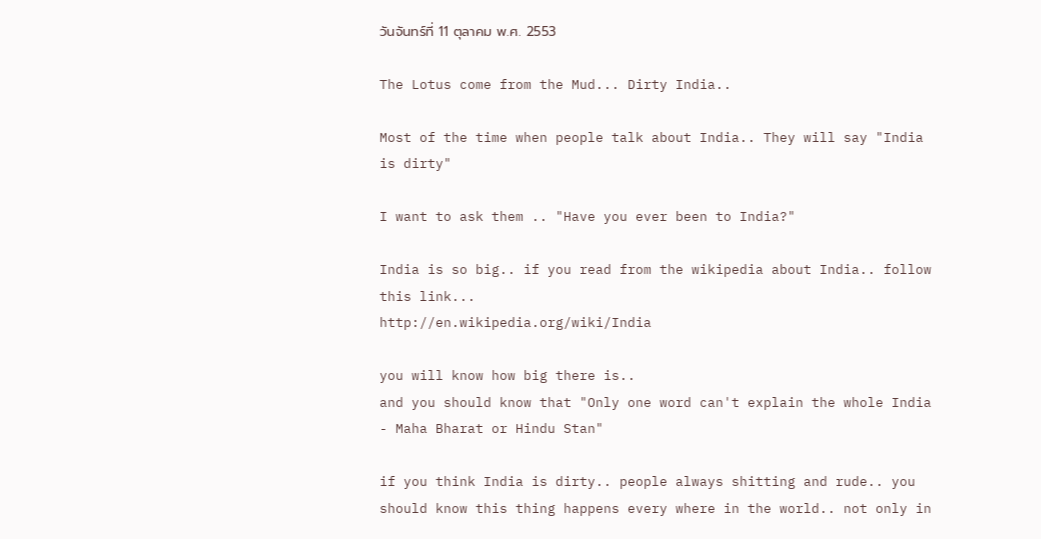วันจันทร์ที่ 11 ตุลาคม พ.ศ. 2553

The Lotus come from the Mud... Dirty India..

Most of the time when people talk about India.. They will say "India is dirty"

I want to ask them .. "Have you ever been to India?"

India is so big.. if you read from the wikipedia about India.. follow this link...
http://en.wikipedia.org/wiki/India

you will know how big there is..
and you should know that "Only one word can't explain the whole India - Maha Bharat or Hindu Stan"

if you think India is dirty.. people always shitting and rude.. you should know this thing happens every where in the world.. not only in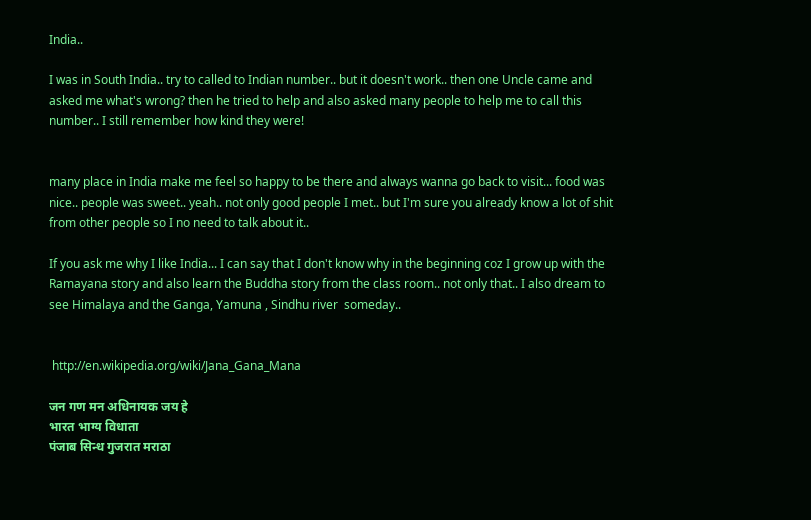India..

I was in South India.. try to called to Indian number.. but it doesn't work.. then one Uncle came and  asked me what's wrong? then he tried to help and also asked many people to help me to call this number.. I still remember how kind they were!


many place in India make me feel so happy to be there and always wanna go back to visit... food was nice.. people was sweet.. yeah.. not only good people I met.. but I'm sure you already know a lot of shit from other people so I no need to talk about it..

If you ask me why I like India... I can say that I don't know why in the beginning coz I grow up with the Ramayana story and also learn the Buddha story from the class room.. not only that.. I also dream to see Himalaya and the Ganga, Yamuna , Sindhu river  someday..


 http://en.wikipedia.org/wiki/Jana_Gana_Mana

जन गण मन अधिनायक जय हे
भारत भाग्य विधाता
पंजाब सिन्ध गुजरात मराठा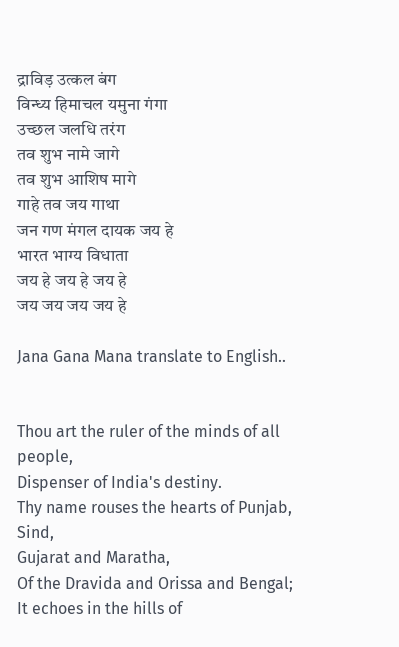द्राविड़ उत्कल बंग
विन्ध्य हिमाचल यमुना गंगा
उच्छल जलधि तरंग
तव शुभ नामे जागे
तव शुभ आशिष मागे
गाहे तव जय गाथा
जन गण मंगल दायक जय हे
भारत भाग्य विधाता
जय हे जय हे जय हे
जय जय जय जय हे

Jana Gana Mana translate to English..


Thou art the ruler of the minds of all people,
Dispenser of India's destiny.
Thy name rouses the hearts of Punjab, Sind,
Gujarat and Maratha,
Of the Dravida and Orissa and Bengal;
It echoes in the hills of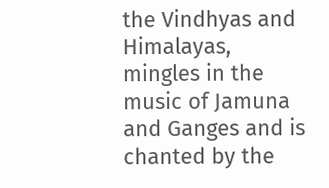the Vindhyas and Himalayas,
mingles in the music of Jamuna and Ganges and is
chanted by the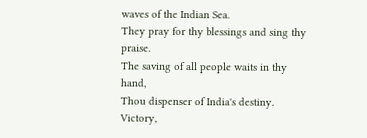waves of the Indian Sea.
They pray for thy blessings and sing thy praise.
The saving of all people waits in thy hand,
Thou dispenser of India's destiny.
Victory,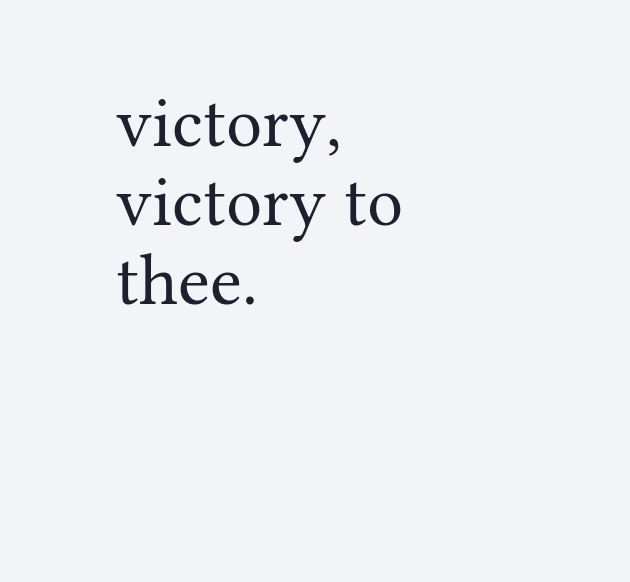victory, victory to thee.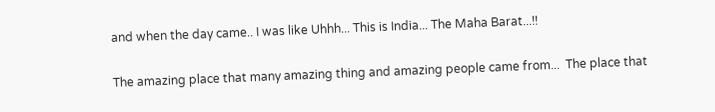and when the day came.. I was like Uhhh... This is India... The Maha Barat...!!


The amazing place that many amazing thing and amazing people came from...  The place that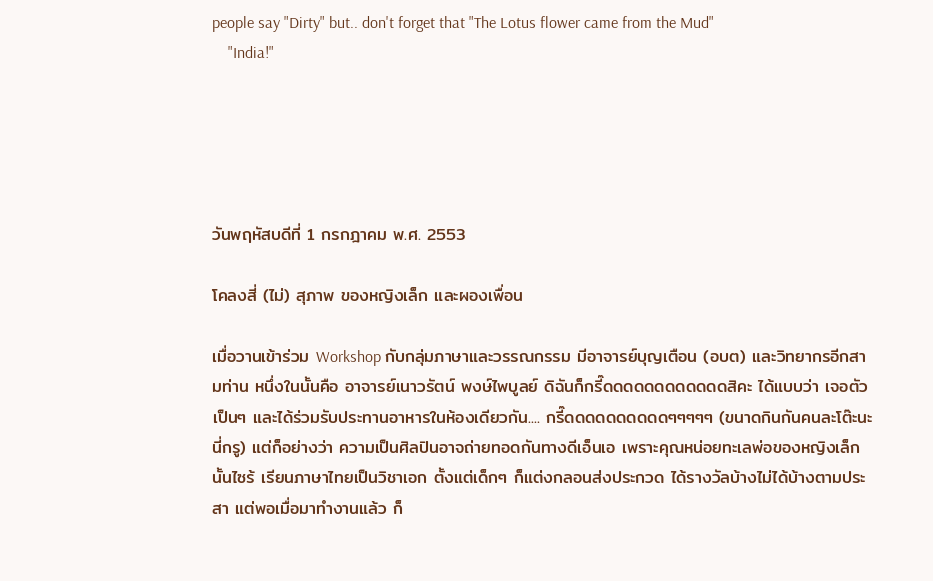people say "Dirty" but.. don't forget that "The Lotus flower came from the Mud"
    "India!"





วันพฤหัสบดีที่ 1 กรกฎาคม พ.ศ. 2553

โคลงสี่ (ไม่) สุภาพ ของหญิงเล็ก และผองเพื่อน

เมื่อวานเข้าร่วม Workshop กับกลุ่มภาษาและวรรณกรรม มีอาจารย์บุญเตือน (อบต) และวิทยากรอีกสามท่าน หนึ่งในนั้นคือ อาจารย์เนาวรัตน์ พงษ์ไพบูลย์ ดิฉันก็กรี๊ดดดดดดดดดดดดสิคะ ได้แบบว่า เจอตัวเป็นๆ และได้ร่วมรับประทานอาหารในห้องเดียวกัน.... กรี๊ดดดดดดดดดดๆๆๆๆๆ (ขนาดกินกันคนละโต๊ะนะนี่กรู) แต่ก็อย่างว่า ความเป็นศิลปินอาจถ่ายทอดกันทางดีเอ็นเอ เพราะคุณหน่อยทะเลพ่อของหญิงเล็กนั้นไซร้ เรียนภาษาไทยเป็นวิชาเอก ตั้งแต่เด็กๆ ก็แต่งกลอนส่งประกวด ได้รางวัลบ้างไม่ได้บ้างตามประสา แต่พอเมื่อมาทำงานแล้ว ก็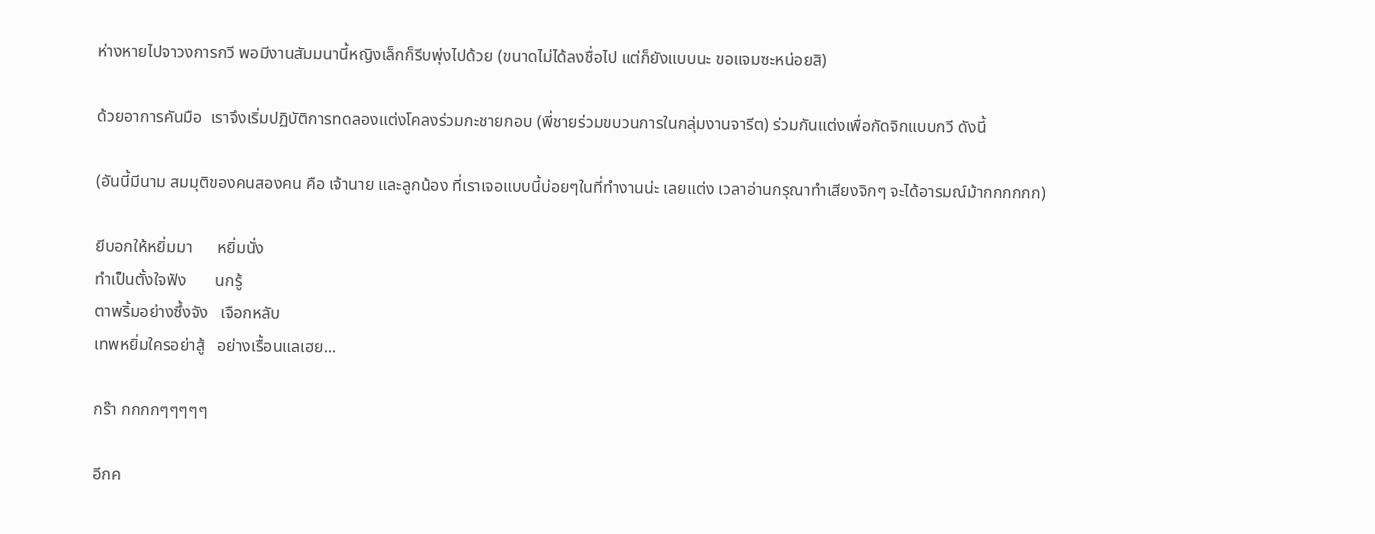ห่างหายไปจาวงการกวี พอมีงานสัมมนานี้หญิงเล็กก็รีบพุ่งไปด้วย (ขนาดไม่ได้ลงชื่อไป แต่ก็ยังแบบนะ ขอแจมซะหน่อยสิ)

ด้วยอาการคันมือ  เราจึงเริ่มปฏิบัติการทดลองแต่งโคลงร่วมกะชายกอบ (พี่ชายร่วมขบวนการในกลุ่มงานจารีต) ร่วมกันแต่งเพื่อกัดจิกแบบกวี ดังนี้

(อันนี้มีนาม สมมุติของคนสองคน คือ เจ้านาย และลูกน้อง ที่เราเจอแบบนี้บ่อยๆในที่ทำงานน่ะ เลยแต่ง เวลาอ่านกรุณาทำเสียงจิกๆ จะได้อารมณ์ม้ากกกกกก)

ยีบอกให้หยิ่มมา      หยิ่มนั่ง
ทำเป็นตั้งใจฟัง       นกรู้
ตาพริ้มอย่างซึ้งจัง   เจือกหลับ
เทพหยิ่มใครอย่าสู้   อย่างเรื้อนแลเฮย...

กร๊า กกกกๆๆๆๆๆ

อีกค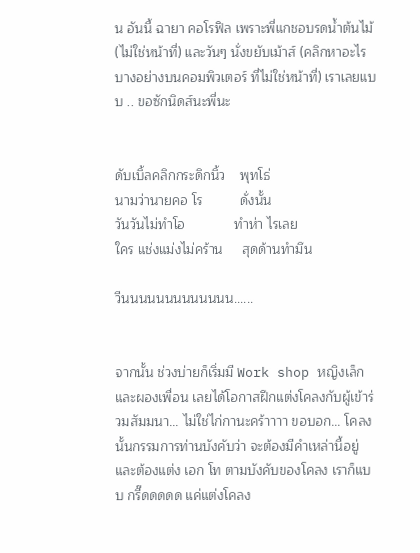น อันนี้ ฉายา คอโรฟิล เพราะพี่แกชอบรดน้ำต้นไม้ (ไม่ใช่หน้าที่) และวันๆ นั่งขยับเม้าส์ (คลิกหาอะไรบางอย่างบนคอมพิวเตอร์ ที่ไม่ใช่หน้าที่) เราเลยแบบ .. ขอซักนิดส์นะพี่นะ


ดับเบิ้ลคลิกกระดิกนิ้ว    พุทโธ่
นามว่านายคอ โร          ดั่งนั้น
วันวันไม่ทำโอ             ทำห่า ไรเลย
ใคร แช่งแม่งไม่คร้าน     สุดด้านทำมึน

วีนนนนนนนนนนนนน......


จากนั้น ช่วงบ่ายก็เริ่มมี Work shop หญิงเล็กและผองเพื่อน เลยได้โอกาสฝึกแต่งโคลงกับผู้เข้าร่วมสัมมนา... ไม่ใช่ไก่กานะคร้าาาา ขอบอก... โคลงนั้นกรรมการท่านบังคับว่า จะต้องมีคำเหล่านี้อยู่ และต้องแต่ง เอก โท ตามบังคับของโคลง เราก็แบบ กรี๊ดดดดด แค่แต่งโคลง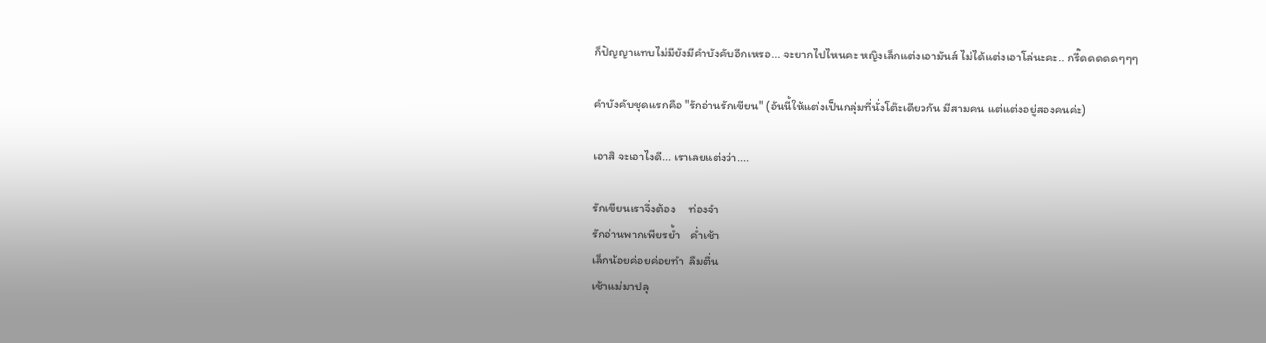ก็ปัญญาแทบไม่มียังมีคำบังคับอีกเหรอ... จะยากไปไหนคะ หญิงเล็กแต่งเอามันส์ ไม่ได้แต่งเอาโล่นะคะ.. กรี๊ดดดดดๆๆๆ

คำบังคับชุดแรกคือ "รักอ่านรักเขียน" (อันนี้ให้แต่งเป็นกลุ่มที่นั่งโต๊ะเดียวกัน มีสามคน แต่แต่งอยู่สองคนค่ะ)

เอาสิ จะเอาไงดี... เราเลยแต่งว่า....

รักเขียนเราจึ่งต้อง     ท่องจำ
รักอ่านพากเพียรย้ำ    ค่ำเช้า
เล็กน้อยค่อยค่อยทำ  ลืมตื่น
เช้าแม่มาปลุ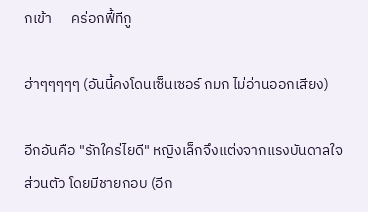กเข้า      คร่อกฟี้ทีกู

ฮ่าๆๆๆๆๆ (อันนี้คงโดนเซ็นเซอร์ กมก ไม่อ่านออกเสียง)

อีกอันคือ "รักใคร่ไยดี" หญิงเล็กจึงแต่งจากแรงบันดาลใจส่วนตัว โดยมีชายกอบ (อีก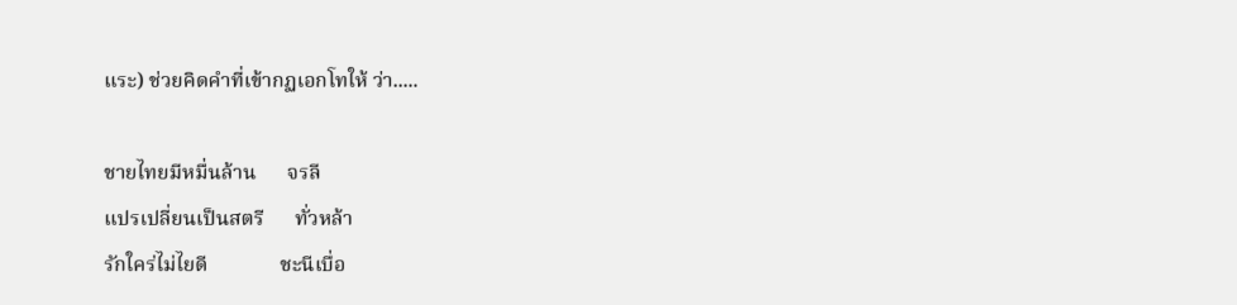แระ) ช่วยคิดคำที่เข้ากฏเอกโทให้ ว่า.....

ชายไทยมีหมื่นล้าน      จรลี
แปรเปลี่ยนเป็นสตรี      ทั่วหล้า
รักใคร่ไม่ไยดี              ชะนีเบื่อ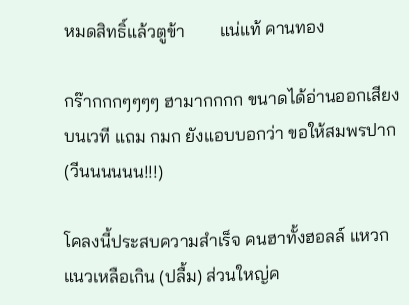หมดสิทธิ์แล้วตูข้า        แน่แท้ คานทอง

กร๊ากกกๆๆๆๆ ฮามากกกก ขนาดได้อ่านออกเสียงบนเวที แถม กมก ยังแอบบอกว่า ขอให้สมพรปาก (วีนนนนนน!!!)

โคลงนี้ประสบความสำเร็จ คนฮาทั้งฮอลล์ แหวกแนวเหลือเกิน (ปลื้ม) ส่วนใหญ่ค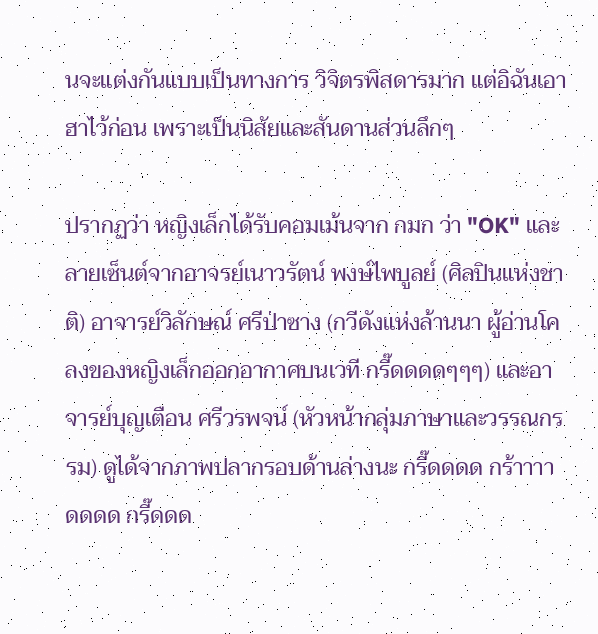นจะแต่งกันแบบเป็นทางการ วิจิตรพิสดารมาก แต่อิฉันเอาฮาไว้ก่อน เพราะเป็นนิสัยและสันดานส่วนลึกๆ

ปรากฏว่า หญิงเล็กได้รับคอมเม้นจาก กมก ว่า "OK" และลายเซ็นต์จากอาจรย์เนาวรัตน์ พงษ์ไพบูลย์ (ศิลปินแห่งชาติ) อาจารย์วิลักษณ์ ศรีป่าซาง (กวีดังแห่งล้านนา ผู้อ่านโคลงของหญิงเล็กออกอากาศบนเวที กรี๊ดดดดๆๆๆ) และอาจารย์บุญเตือน ศรีวรพจน์ (หัวหน้ากลุ่มภาษาและวรรณกรรม) ดูได้จากภาพปลากรอบด้านล่างนะ กรี๊ดดดด กร้าาาาดดดด กรี๊ดดด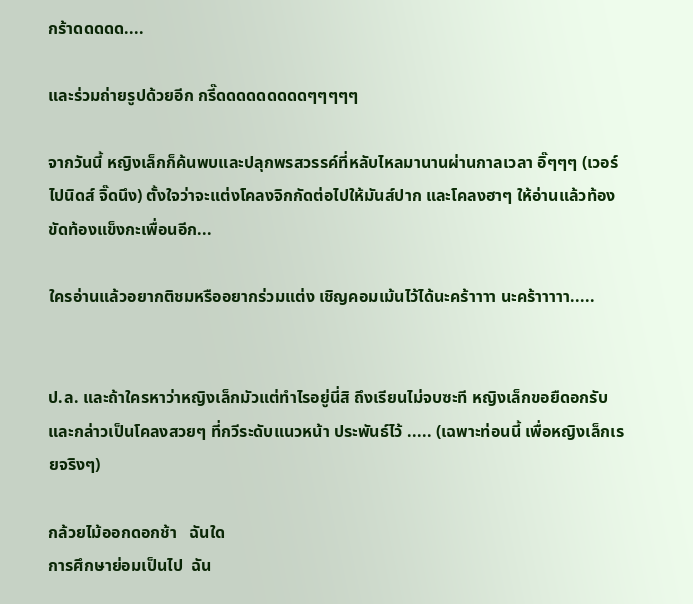กร้าดดดดด....

และร่วมถ่ายรูปด้วยอีก กรี๊ดดดดดดดดดๆๆๆๆๆ

จากวันนี้ หญิงเล็กก็ค้นพบและปลุกพรสวรรค์ที่หลับไหลมานานผ่านกาลเวลา อิ๊ๆๆๆ (เวอร์ไปนิดส์ จิ๊ดนึง) ตั้งใจว่าจะแต่งโคลงจิกกัดต่อไปให้มันส์ปาก และโคลงฮาๆ ให้อ่านแล้วท้องขัดท้องแข็งกะเพื่อนอีก...

ใครอ่านแล้วอยากติชมหรืออยากร่วมแต่ง เชิญคอมเม้นไว้ได้นะคร้าาาา นะคร้าาาาา.....


ป.ล. และถ้าใครหาว่าหญิงเล็กมัวแต่ทำไรอยู่นี่สิ ถึงเรียนไม่จบซะที หญิงเล็กขอยืดอกรับ และกล่าวเป็นโคลงสวยๆ ที่กวีระดับแนวหน้า ประพันธ์ไว้ ..... (เฉพาะท่อนนี้ เพื่อหญิงเล็กเรยจริงๆ)

กล้วยไม้ออกดอกช้า   ฉันใด
การศึกษาย่อมเป็นไป  ฉัน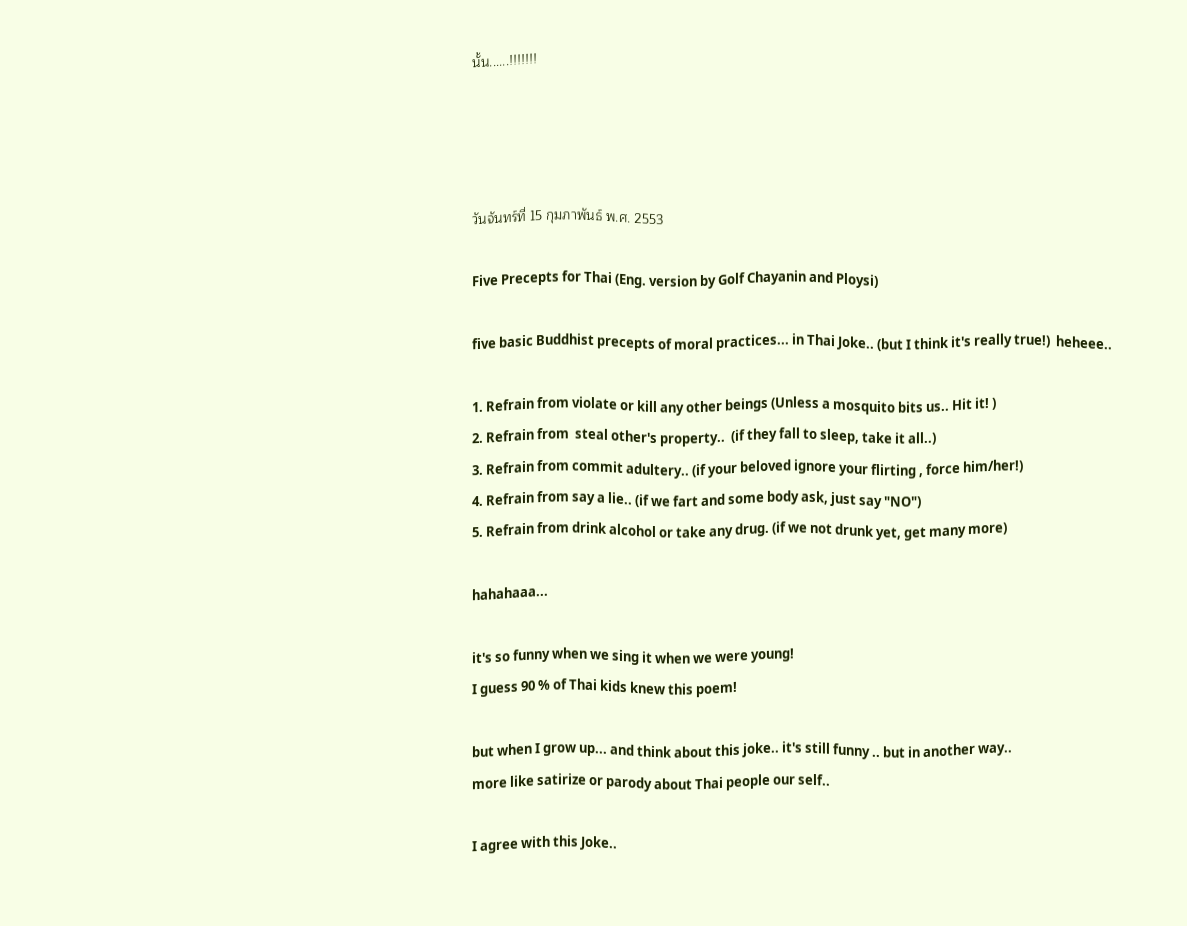นั้น......!!!!!!!




วันจันทร์ที่ 15 กุมภาพันธ์ พ.ศ. 2553

Five Precepts for Thai (Eng. version by Golf Chayanin and Ploysi)

five basic Buddhist precepts of moral practices... in Thai Joke.. (but I think it's really true!)  heheee..

1. Refrain from violate or kill any other beings (Unless a mosquito bits us.. Hit it! )
2. Refrain from  steal other's property..  (if they fall to sleep, take it all..)
3. Refrain from commit adultery.. (if your beloved ignore your flirting , force him/her!)
4. Refrain from say a lie.. (if we fart and some body ask, just say "NO")
5. Refrain from drink alcohol or take any drug. (if we not drunk yet, get many more)

hahahaaa...

it's so funny when we sing it when we were young!
I guess 90 % of Thai kids knew this poem!

but when I grow up... and think about this joke.. it's still funny .. but in another way..
more like satirize or parody about Thai people our self..

I agree with this Joke..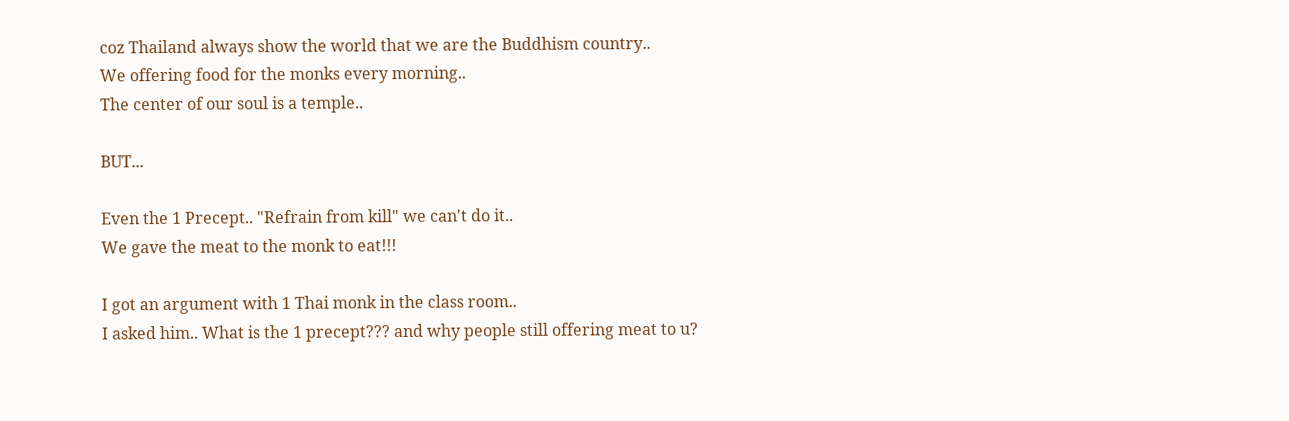coz Thailand always show the world that we are the Buddhism country..
We offering food for the monks every morning..
The center of our soul is a temple..

BUT...

Even the 1 Precept.. "Refrain from kill" we can't do it..
We gave the meat to the monk to eat!!!

I got an argument with 1 Thai monk in the class room..
I asked him.. What is the 1 precept??? and why people still offering meat to u?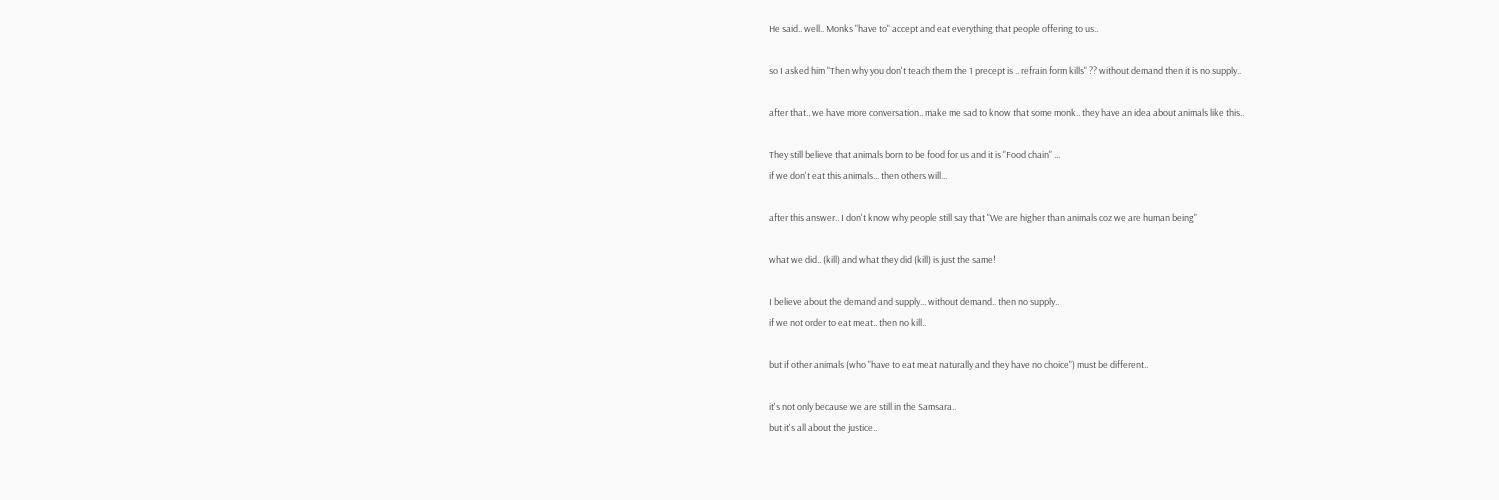He said.. well.. Monks "have to" accept and eat everything that people offering to us..

so I asked him "Then why you don't teach them the 1 precept is .. refrain form kills" ?? without demand then it is no supply..

after that.. we have more conversation.. make me sad to know that some monk.. they have an idea about animals like this..

They still believe that animals born to be food for us and it is "Food chain" ...
if we don't eat this animals... then others will...

after this answer.. I don't know why people still say that "We are higher than animals coz we are human being"

what we did.. (kill) and what they did (kill) is just the same!

I believe about the demand and supply... without demand.. then no supply..
if we not order to eat meat.. then no kill..

but if other animals (who "have to eat meat naturally and they have no choice") must be different..

it's not only because we are still in the Samsara..
but it's all about the justice..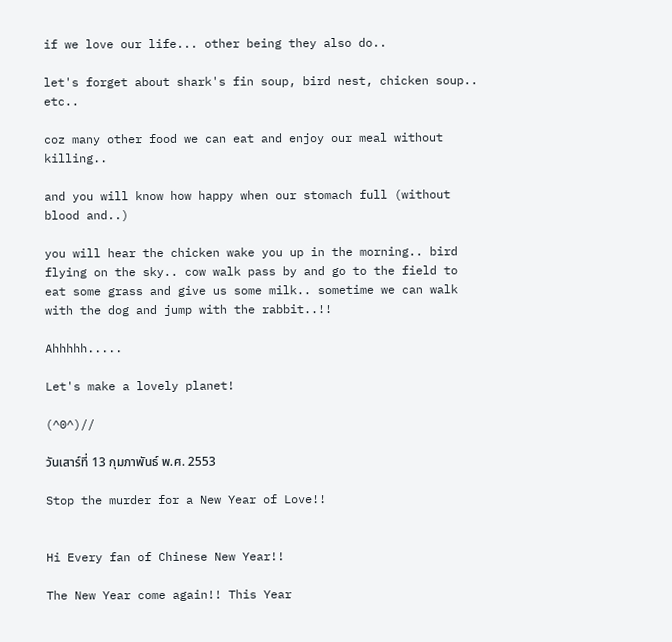if we love our life... other being they also do..

let's forget about shark's fin soup, bird nest, chicken soup.. etc..

coz many other food we can eat and enjoy our meal without killing..

and you will know how happy when our stomach full (without blood and..)

you will hear the chicken wake you up in the morning.. bird flying on the sky.. cow walk pass by and go to the field to eat some grass and give us some milk.. sometime we can walk with the dog and jump with the rabbit..!!

Ahhhhh.....

Let's make a lovely planet!

(^0^)//

วันเสาร์ที่ 13 กุมภาพันธ์ พ.ศ. 2553

Stop the murder for a New Year of Love!!


Hi Every fan of Chinese New Year!!

The New Year come again!! This Year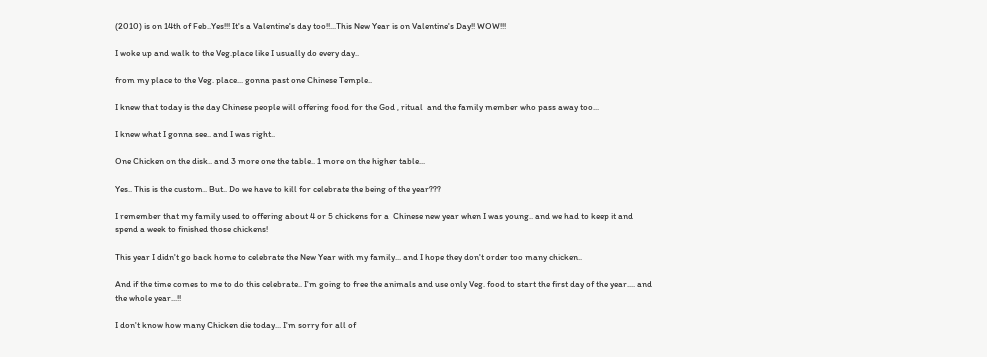(2010) is on 14th of Feb..Yes!!! It's a Valentine's day too!!...This New Year is on Valentine's Day!! WOW!!!

I woke up and walk to the Veg.place like I usually do every day..

from my place to the Veg. place... gonna past one Chinese Temple..

I knew that today is the day Chinese people will offering food for the God , ritual  and the family member who pass away too...

I knew what I gonna see.. and I was right..

One Chicken on the disk.. and 3 more one the table.. 1 more on the higher table...

Yes.. This is the custom.. But.. Do we have to kill for celebrate the being of the year???

I remember that my family used to offering about 4 or 5 chickens for a  Chinese new year when I was young.. and we had to keep it and spend a week to finished those chickens!

This year I didn't go back home to celebrate the New Year with my family... and I hope they don't order too many chicken..

And if the time comes to me to do this celebrate.. I'm going to free the animals and use only Veg. food to start the first day of the year.... and the whole year...!!

I don't know how many Chicken die today... I'm sorry for all of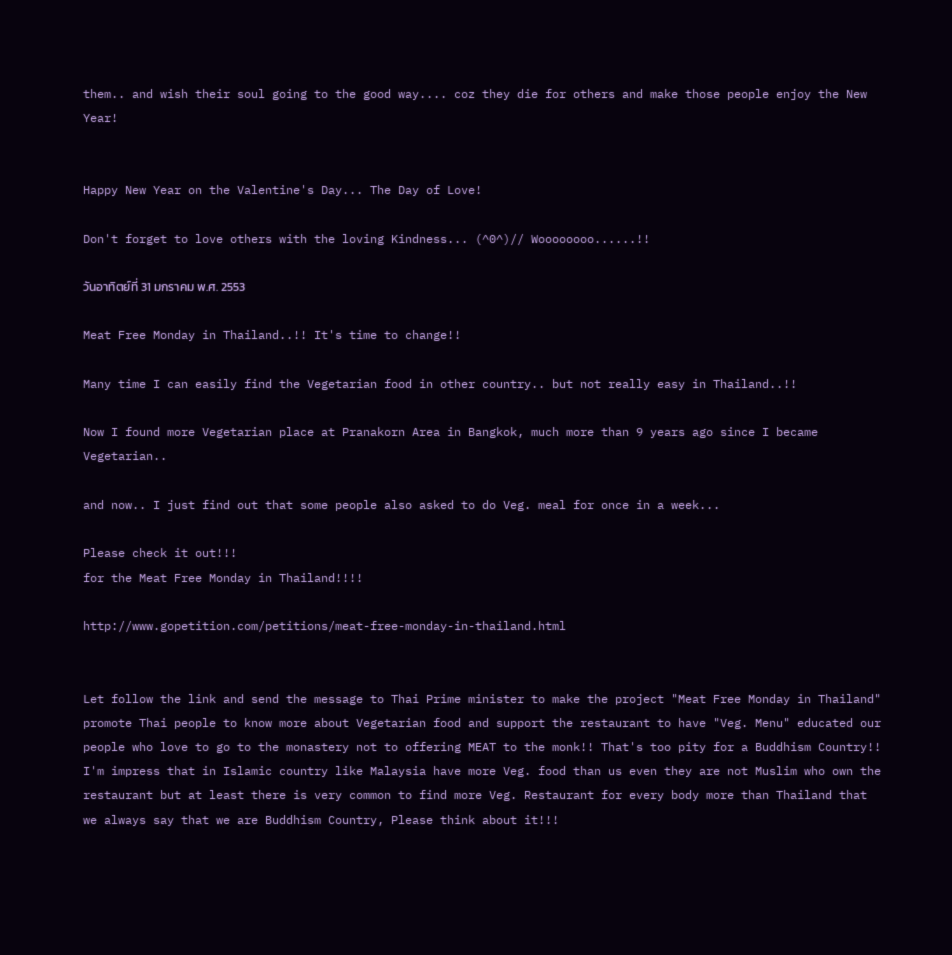them.. and wish their soul going to the good way.... coz they die for others and make those people enjoy the New Year!


Happy New Year on the Valentine's Day... The Day of Love!

Don't forget to love others with the loving Kindness... (^0^)// Woooooooo......!!

วันอาทิตย์ที่ 31 มกราคม พ.ศ. 2553

Meat Free Monday in Thailand..!! It's time to change!!

Many time I can easily find the Vegetarian food in other country.. but not really easy in Thailand..!!

Now I found more Vegetarian place at Pranakorn Area in Bangkok, much more than 9 years ago since I became Vegetarian..

and now.. I just find out that some people also asked to do Veg. meal for once in a week...

Please check it out!!!
for the Meat Free Monday in Thailand!!!!

http://www.gopetition.com/petitions/meat-free-monday-in-thailand.html


Let follow the link and send the message to Thai Prime minister to make the project "Meat Free Monday in Thailand" promote Thai people to know more about Vegetarian food and support the restaurant to have "Veg. Menu" educated our people who love to go to the monastery not to offering MEAT to the monk!! That's too pity for a Buddhism Country!! I'm impress that in Islamic country like Malaysia have more Veg. food than us even they are not Muslim who own the restaurant but at least there is very common to find more Veg. Restaurant for every body more than Thailand that we always say that we are Buddhism Country, Please think about it!!!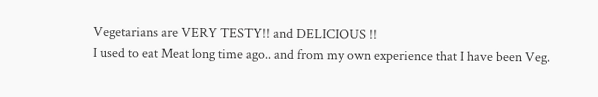Vegetarians are VERY TESTY!! and DELICIOUS !!
I used to eat Meat long time ago.. and from my own experience that I have been Veg.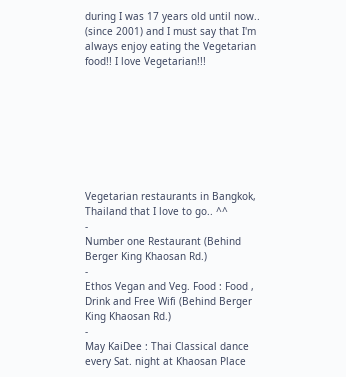during I was 17 years old until now.. (since 2001) and I must say that I'm always enjoy eating the Vegetarian food!! I love Vegetarian!!!








Vegetarian restaurants in Bangkok, Thailand that I love to go.. ^^
-
Number one Restaurant (Behind Berger King Khaosan Rd.)
-
Ethos Vegan and Veg. Food : Food , Drink and Free Wifi (Behind Berger King Khaosan Rd.)
-
May KaiDee : Thai Classical dance every Sat. night at Khaosan Place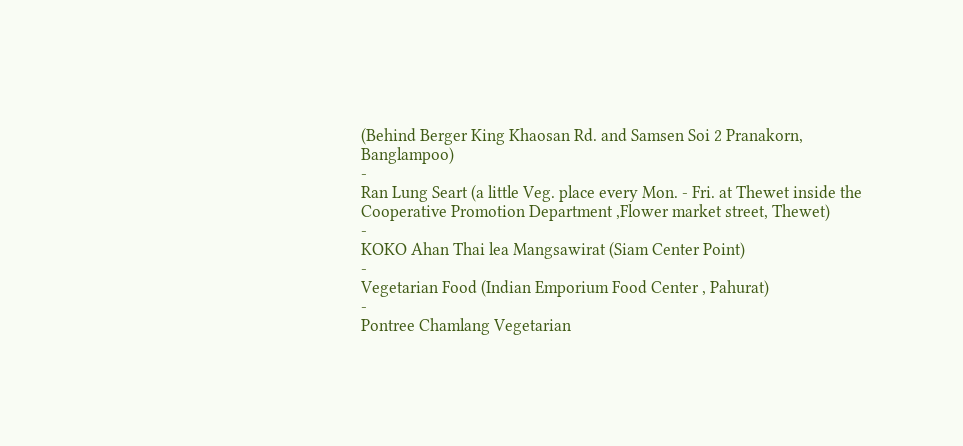(Behind Berger King Khaosan Rd. and Samsen Soi 2 Pranakorn, Banglampoo)
-
Ran Lung Seart (a little Veg. place every Mon. - Fri. at Thewet inside the Cooperative Promotion Department ,Flower market street, Thewet)
-
KOKO Ahan Thai lea Mangsawirat (Siam Center Point)
-
Vegetarian Food (Indian Emporium Food Center , Pahurat)
-
Pontree Chamlang Vegetarian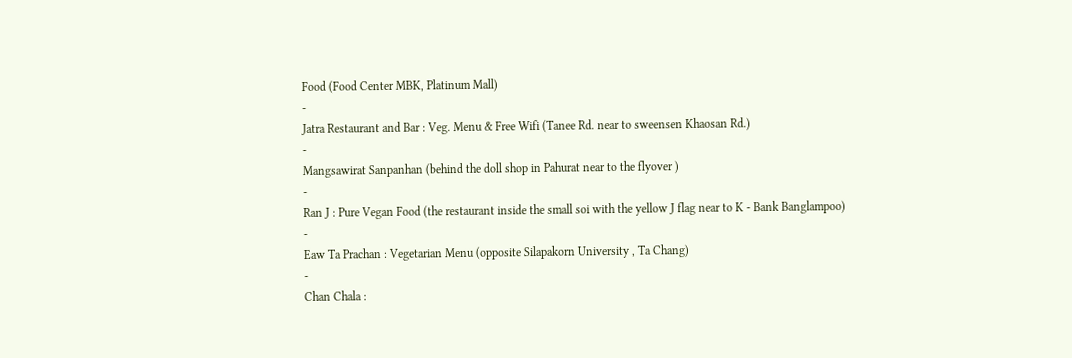Food (Food Center MBK, Platinum Mall)
-
Jatra Restaurant and Bar : Veg. Menu & Free Wifi (Tanee Rd. near to sweensen Khaosan Rd.)
-
Mangsawirat Sanpanhan (behind the doll shop in Pahurat near to the flyover )
-
Ran J : Pure Vegan Food (the restaurant inside the small soi with the yellow J flag near to K - Bank Banglampoo)
-
Eaw Ta Prachan : Vegetarian Menu (opposite Silapakorn University , Ta Chang)
-
Chan Chala :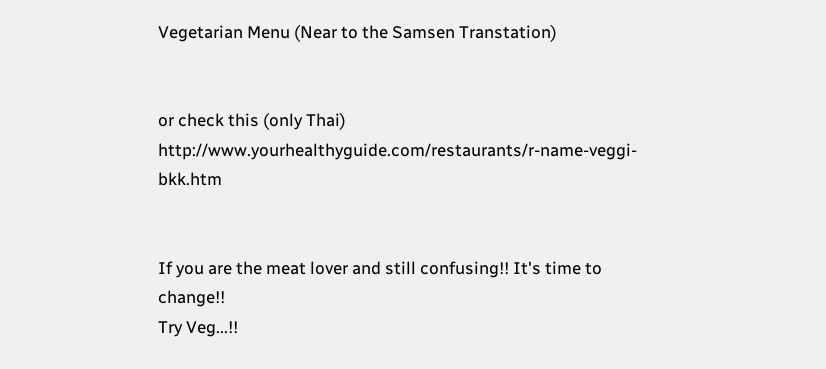Vegetarian Menu (Near to the Samsen Transtation)


or check this (only Thai)
http://www.yourhealthyguide.com/restaurants/r-name-veggi-bkk.htm


If you are the meat lover and still confusing!! It's time to change!!
Try Veg...!!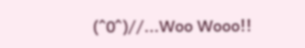(^0^)//...Woo Wooo!!